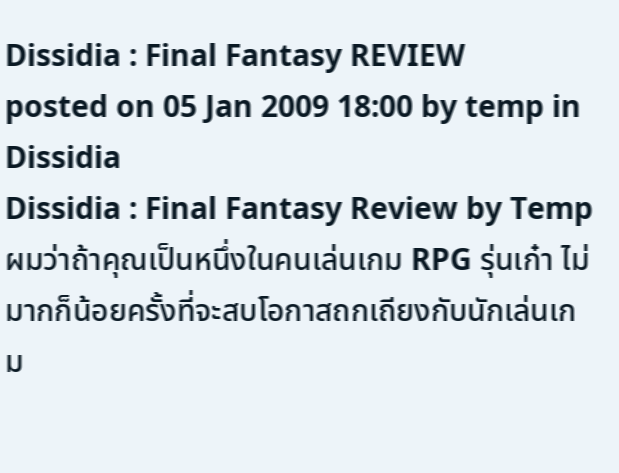Dissidia : Final Fantasy REVIEW
posted on 05 Jan 2009 18:00 by temp in Dissidia
Dissidia : Final Fantasy Review by Temp
ผมว่าถ้าคุณเป็นหนึ่งในคนเล่นเกม RPG รุ่นเก๋า ไม่มากก็น้อยครั้งที่จะสบโอกาสถกเถียงกับนักเล่นเกม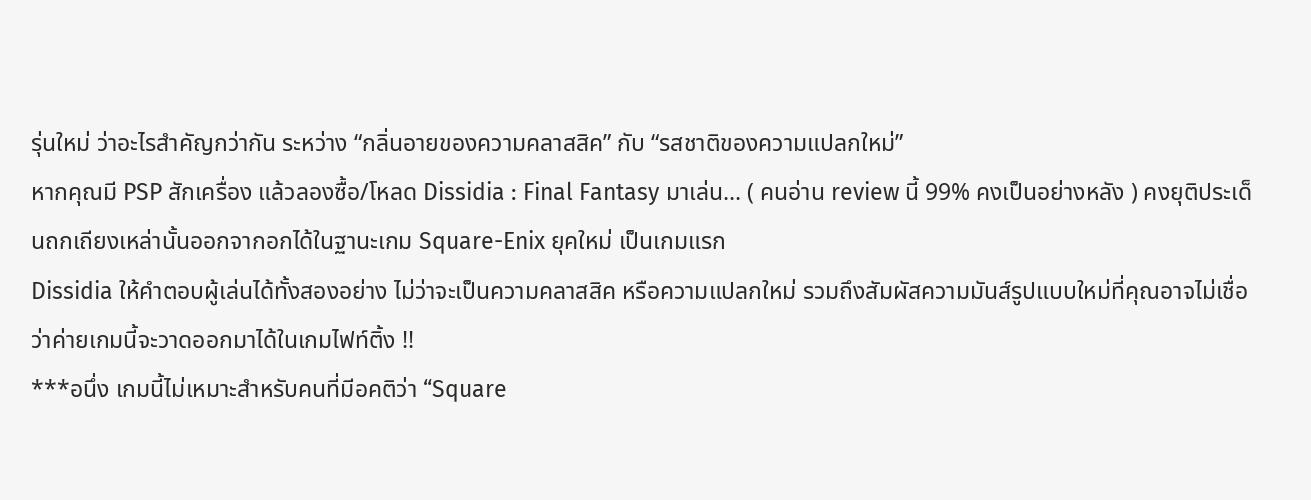รุ่นใหม่ ว่าอะไรสำคัญกว่ากัน ระหว่าง “กลิ่นอายของความคลาสสิค” กับ “รสชาติของความแปลกใหม่”
หากคุณมี PSP สักเครื่อง แล้วลองซื้อ/โหลด Dissidia : Final Fantasy มาเล่น... ( คนอ่าน review นี้ 99% คงเป็นอย่างหลัง ) คงยุติประเด็นถกเถียงเหล่านั้นออกจากอกได้ในฐานะเกม Square-Enix ยุคใหม่ เป็นเกมแรก
Dissidia ให้คำตอบผู้เล่นได้ทั้งสองอย่าง ไม่ว่าจะเป็นความคลาสสิค หรือความแปลกใหม่ รวมถึงสัมผัสความมันส์รูปแบบใหม่ที่คุณอาจไม่เชื่อว่าค่ายเกมนี้จะวาดออกมาได้ในเกมไฟท์ติ้ง !!
***อนึ่ง เกมนี้ไม่เหมาะสำหรับคนที่มีอคติว่า “Square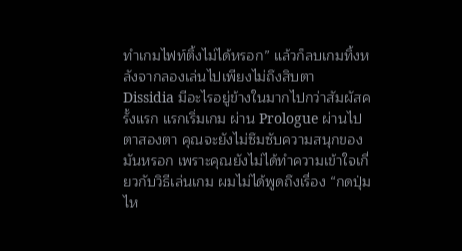ทำเกมไฟท์ติ้งไม่ได้หรอก” แล้วก็ลบเกมทิ้งหลังจากลองเล่นไปเพียงไม่ถึงสิบตา
Dissidia มีอะไรอยู่ข้างในมากไปกว่าสัมผัสครั้งแรก แรกเริ่มเกม ผ่าน Prologue ผ่านไปตาสองตา คุณจะยังไม่ซึมซับความสนุกของมันหรอก เพราะคุณยังไม่ได้ทำความเข้าใจเกี่ยวกับวิธีเล่นเกม ผมไม่ได้พูดถึงเรื่อง “กดปุ่มไห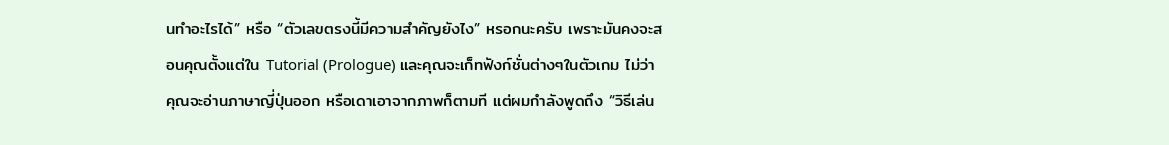นทำอะไรได้” หรือ “ตัวเลขตรงนี้มีความสำคัญยังไง” หรอกนะครับ เพราะมันคงจะสอนคุณตั้งแต่ใน Tutorial (Prologue) และคุณจะเก็ทฟังก์ชั่นต่างๆในตัวเกม ไม่ว่าคุณจะอ่านภาษาญี่ปุ่นออก หรือเดาเอาจากภาพก็ตามที แต่ผมกำลังพูดถึง “วิธีเล่น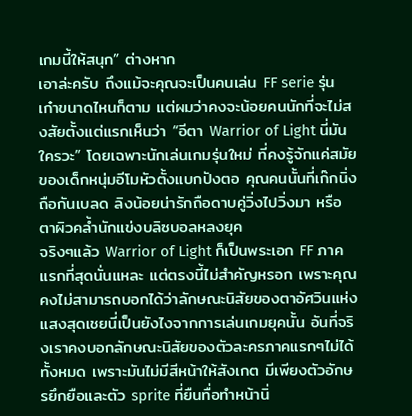เกมนี้ให้สนุก” ต่างหาก
เอาล่ะครับ ถึงแม้จะคุณจะเป็นคนเล่น FF serie รุ่นเก๋าขนาดไหนก็ตาม แต่ผมว่าคงจะน้อยคนนักที่จะไม่สงสัยตั้งแต่แรกเห็นว่า “อีตา Warrior of Light นี่มันใครวะ” โดยเฉพาะนักเล่นเกมรุ่นใหม่ ที่คงรู้จักแค่สมัยของเด็กหนุ่มอีโมหัวตั้งแบกปังตอ คุณคนนั้นที่เก๊กนิ่งถือกันเบลด ลิงน้อยน่ารักถือดาบคู่วิ่งไปวิ่งมา หรือตาผิวคล้ำนักแข่งบลิซบอลหลงยุค
จริงๆแล้ว Warrior of Light ก็เป็นพระเอก FF ภาคแรกที่สุดนั่นแหละ แต่ตรงนี้ไม่สำคัญหรอก เพราะคุณคงไม่สามารถบอกได้ว่าลักษณะนิสัยของตาอัศวินแห่งแสงสุดเชยนี่เป็นยังไงจากการเล่นเกมยุคนั้น อันที่จริงเราคงบอกลักษณะนิสัยของตัวละครภาคแรกๆไม่ได้ทั้งหมด เพราะมันไม่มีสีหน้าให้สังเกต มีเพียงตัวอักษรยึกยือและตัว sprite ที่ยืนทื่อทำหน้านิ่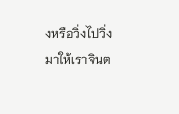งหรือวิ่งไปวิ่งมาให้เราจินต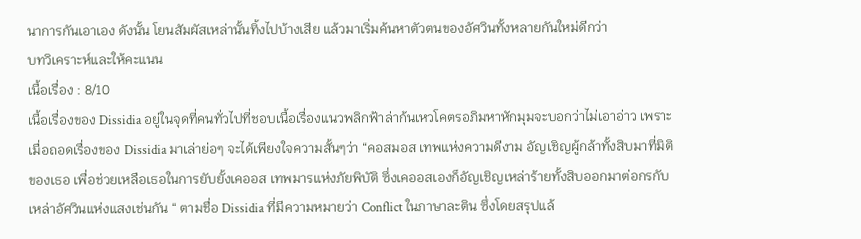นาการกันเอาเอง ดังนั้น โยนสัมผัสเหล่านั้นทิ้งไปบ้างเสีย แล้วมาเริ่มค้นหาตัวตนของอัศวินทั้งหลายกันใหม่ดีกว่า
บทวิเคราะห์และให้คะแนน
เนื้อเรื่อง : 8/10
เนื้อเรื่องของ Dissidia อยู่ในจุดที่คนทั่วไปที่ชอบเนื้อเรื่องแนวพลิกฟ้าล่าก้นเหวโคตรอภิมหาหักมุมจะบอกว่าไม่เอาอ่าว เพราะเมื่อถอดเรื่องของ Dissidia มาเล่าย่อๆ จะได้เพียงใจความสั้นๆว่า “คอสมอส เทพแห่งความดีงาม อัญเชิญผู้กล้าทั้งสิบมาที่มิติของเธอ เพื่อช่วยเหลือเธอในการยับยั้งเคออส เทพมารแห่งภัยพิบัติ ซึ่งเคออสเองก็อัญเชิญเหล่าร้ายทั้งสิบออกมาต่อกรกับเหล่าอัศวินแห่งแสงเช่นกัน “ ตามชื่อ Dissidia ที่มีความหมายว่า Conflict ในภาษาละติน ซึ่งโดยสรุปแล้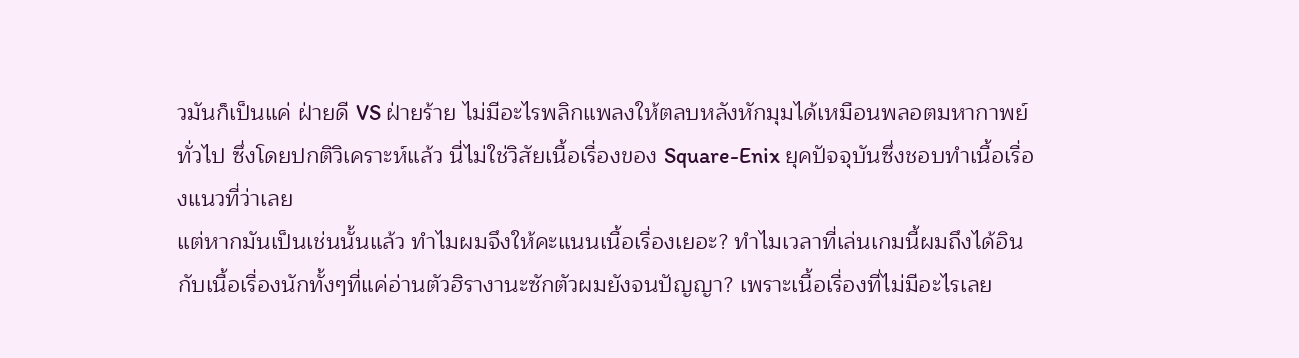วมันก็เป็นแค่ ฝ่ายดี VS ฝ่ายร้าย ไม่มีอะไรพลิกแพลงให้ตลบหลังหักมุมได้เหมือนพลอตมหากาพย์ทั่วไป ซึ่งโดยปกติวิเคราะห์แล้ว นี่ไม่ใช่วิสัยเนื้อเรื่องของ Square-Enix ยุคปัจจุบันซึ่งชอบทำเนื้อเรื่องแนวที่ว่าเลย
แต่หากมันเป็นเช่นนั้นแล้ว ทำไมผมจึงให้คะแนนเนื้อเรื่องเยอะ? ทำไมเวลาที่เล่นเกมนี้ผมถึงได้อินกับเนื้อเรื่องนักทั้งๆที่แค่อ่านตัวฮิรางานะซักตัวผมยังจนปัญญา? เพราะเนื้อเรื่องที่ไม่มีอะไรเลย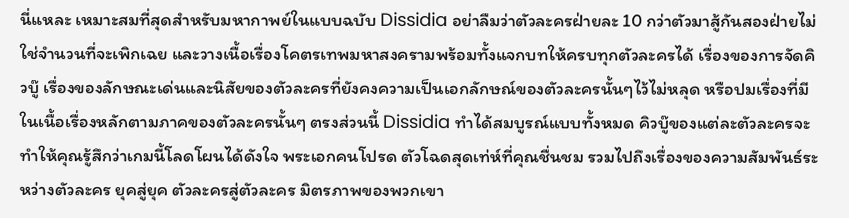นี่แหละ เหมาะสมที่สุดสำหรับมหากาพย์ในแบบฉบับ Dissidia อย่าลืมว่าตัวละครฝ่ายละ 10 กว่าตัวมาสู้กันสองฝ่ายไม่ใช่จำนวนที่จะเพิกเฉย และวางเนื้อเรื่องโคตรเทพมหาสงครามพร้อมทั้งแจกบทให้ครบทุกตัวละครได้ เรื่องของการจัดคิวบู๊ เรื่องของลักษณะเด่นและนิสัยของตัวละครที่ยังคงความเป็นเอกลักษณ์ของตัวละครนั้นๆไว้ไม่หลุด หรือปมเรื่องที่มีในเนื้อเรื่องหลักตามภาคของตัวละครนั้นๆ ตรงส่วนนี้ Dissidia ทำได้สมบูรณ์แบบทั้งหมด คิวบู๊ของแต่ละตัวละครจะทำให้คุณรู้สึกว่าเกมนี้โลดโผนได้ดังใจ พระเอกคนโปรด ตัวโฉดสุดเท่ห์ที่คุณชื่นชม รวมไปถึงเรื่องของความสัมพันธ์ระหว่างตัวละคร ยุคสู่ยุค ตัวละครสู่ตัวละคร มิตรภาพของพวกเขา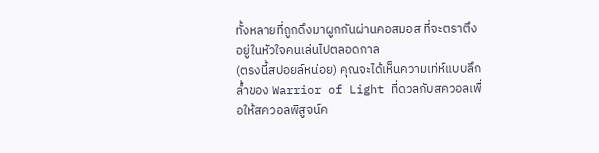ทั้งหลายที่ถูกดึงมาผูกกันผ่านคอสมอส ที่จะตราตึงอยู่ในหัวใจคนเล่นไปตลอดกาล
(ตรงนี้สปอยล์หน่อย) คุณจะได้เห็นความเท่ห์แบบลึกล้ำของ Warrior of Light ที่ดวลกับสควอลเพื่อให้สควอลพิสูจน์ค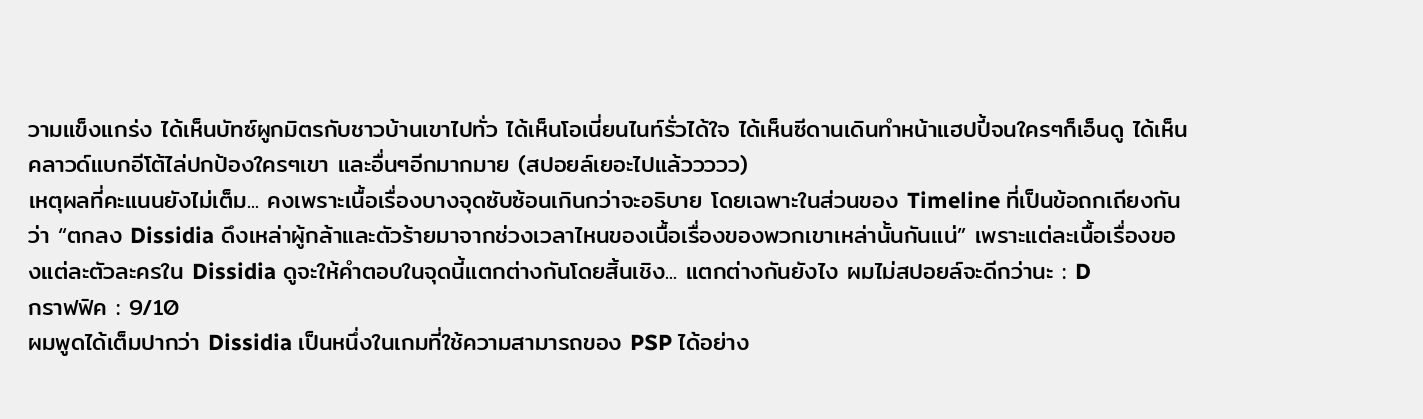วามแข็งแกร่ง ได้เห็นบัทซ์ผูกมิตรกับชาวบ้านเขาไปทั่ว ได้เห็นโอเนี่ยนไนท์รั่วได้ใจ ได้เห็นซีดานเดินทำหน้าแฮปปี้จนใครๆก็เอ็นดู ได้เห็นคลาวด์แบกอีโต้ไล่ปกป้องใครๆเขา และอื่นๆอีกมากมาย (สปอยล์เยอะไปแล้ววววว)
เหตุผลที่คะแนนยังไม่เต็ม... คงเพราะเนื้อเรื่องบางจุดซับซ้อนเกินกว่าจะอธิบาย โดยเฉพาะในส่วนของ Timeline ที่เป็นข้อถกเถียงกันว่า “ตกลง Dissidia ดึงเหล่าผู้กล้าและตัวร้ายมาจากช่วงเวลาไหนของเนื้อเรื่องของพวกเขาเหล่านั้นกันแน่” เพราะแต่ละเนื้อเรื่องของแต่ละตัวละครใน Dissidia ดูจะให้คำตอบในจุดนี้แตกต่างกันโดยสิ้นเชิง... แตกต่างกันยังไง ผมไม่สปอยล์จะดีกว่านะ : D
กราฟฟิค : 9/10
ผมพูดได้เต็มปากว่า Dissidia เป็นหนึ่งในเกมที่ใช้ความสามารถของ PSP ได้อย่าง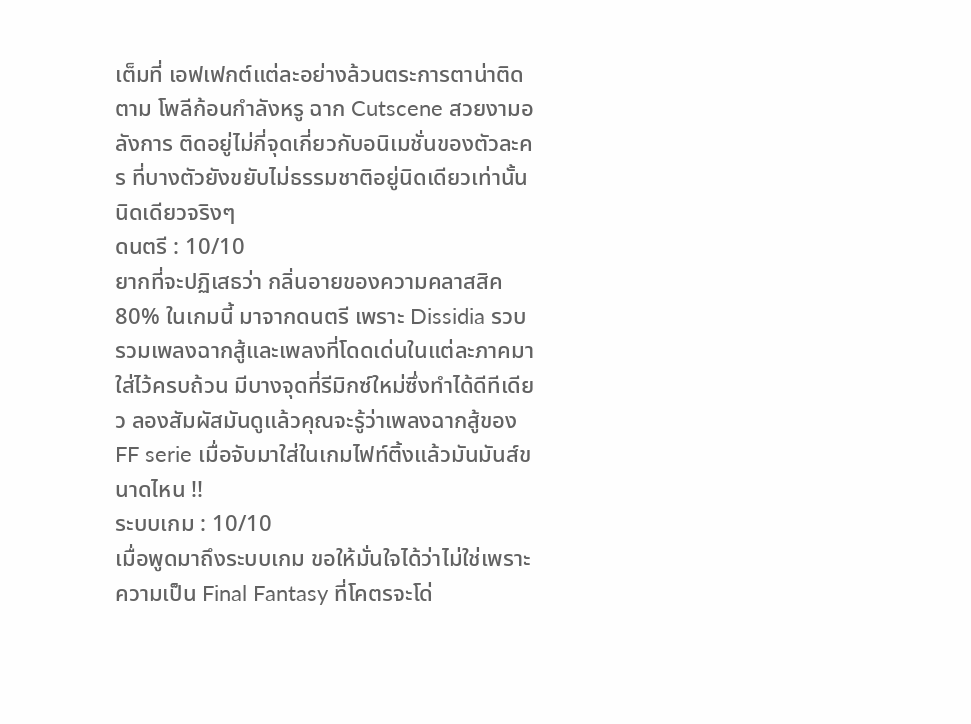เต็มที่ เอฟเฟกต์แต่ละอย่างล้วนตระการตาน่าติดตาม โพลีก้อนกำลังหรู ฉาก Cutscene สวยงามอลังการ ติดอยู่ไม่กี่จุดเกี่ยวกับอนิเมชั่นของตัวละคร ที่บางตัวยังขยับไม่ธรรมชาติอยู่นิดเดียวเท่านั้น นิดเดียวจริงๆ
ดนตรี : 10/10
ยากที่จะปฏิเสธว่า กลิ่นอายของความคลาสสิค 80% ในเกมนี้ มาจากดนตรี เพราะ Dissidia รวบรวมเพลงฉากสู้และเพลงที่โดดเด่นในแต่ละภาคมาใส่ไว้ครบถ้วน มีบางจุดที่รีมิกซ์ใหม่ซึ่งทำได้ดีทีเดียว ลองสัมผัสมันดูแล้วคุณจะรู้ว่าเพลงฉากสู้ของ FF serie เมื่อจับมาใส่ในเกมไฟท์ติ้งแล้วมันมันส์ขนาดไหน !!
ระบบเกม : 10/10
เมื่อพูดมาถึงระบบเกม ขอให้มั่นใจได้ว่าไม่ใช่เพราะความเป็น Final Fantasy ที่โคตรจะโด่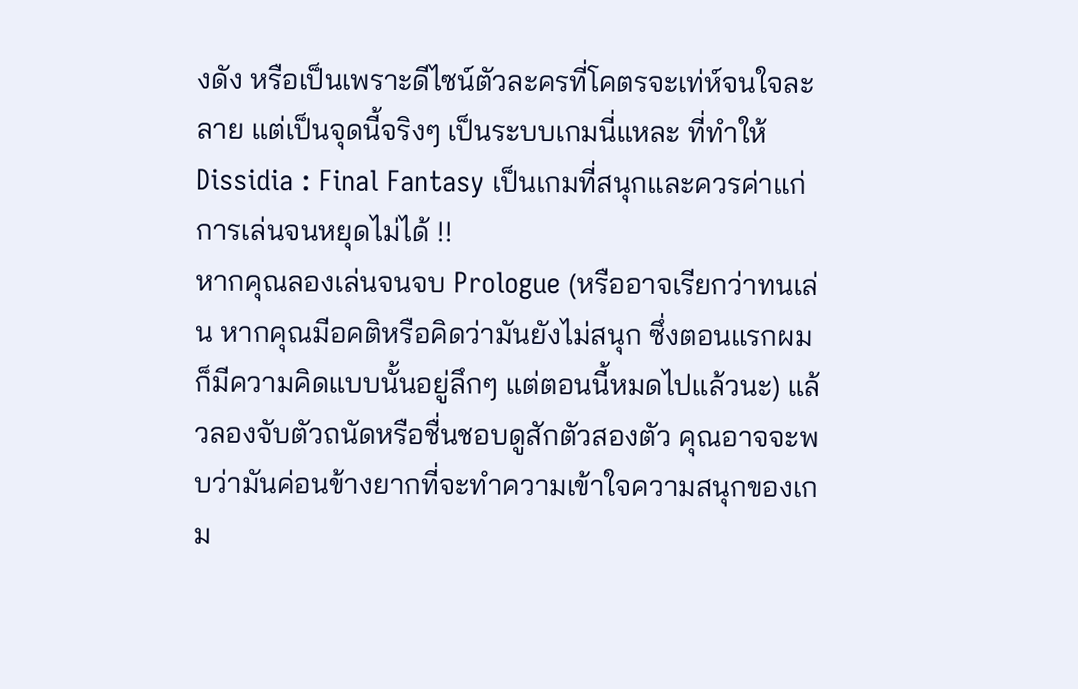งดัง หรือเป็นเพราะดีไซน์ตัวละครที่โคตรจะเท่ห์จนใจละลาย แต่เป็นจุดนี้จริงๆ เป็นระบบเกมนี่แหละ ที่ทำให้ Dissidia : Final Fantasy เป็นเกมที่สนุกและควรค่าแก่การเล่นจนหยุดไม่ได้ !!
หากคุณลองเล่นจนจบ Prologue (หรืออาจเรียกว่าทนเล่น หากคุณมีอคติหรือคิดว่ามันยังไม่สนุก ซึ่งตอนแรกผมก็มีความคิดแบบนั้นอยู่ลึกๆ แต่ตอนนี้หมดไปแล้วนะ) แล้วลองจับตัวถนัดหรือชื่นชอบดูสักตัวสองตัว คุณอาจจะพบว่ามันค่อนข้างยากที่จะทำความเข้าใจความสนุกของเกม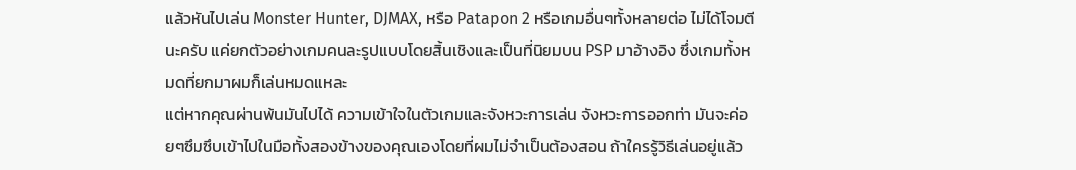แล้วหันไปเล่น Monster Hunter, DJMAX, หรือ Patapon 2 หรือเกมอื่นๆทั้งหลายต่อ ไม่ได้โจมตีนะครับ แค่ยกตัวอย่างเกมคนละรูปแบบโดยสิ้นเชิงและเป็นที่นิยมบน PSP มาอ้างอิง ซึ่งเกมทั้งหมดที่ยกมาผมก็เล่นหมดแหละ
แต่หากคุณผ่านพ้นมันไปได้ ความเข้าใจในตัวเกมและจังหวะการเล่น จังหวะการออกท่า มันจะค่อยๆซึมซึบเข้าไปในมือทั้งสองข้างของคุณเองโดยที่ผมไม่จำเป็นต้องสอน ถ้าใครรู้วิธีเล่นอยู่แล้ว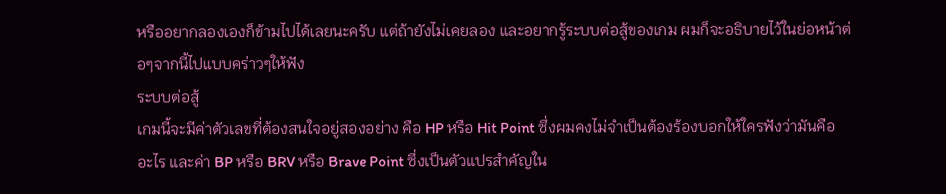หรืออยากลองเองก็ข้ามไปได้เลยนะครับ แต่ถ้ายังไม่เคยลอง และอยากรู้ระบบต่อสู้ของเกม ผมก็จะอธิบายไว้ในย่อหน้าต่อๆจากนี้ไปแบบคร่าวๆให้ฟัง
ระบบต่อสู้
เกมนี้จะมีค่าตัวเลขที่ต้องสนใจอยู่สองอย่าง คือ HP หรือ Hit Point ซึ่งผมคงไม่จำเป็นต้องร้องบอกให้ใครฟังว่ามันคืออะไร และค่า BP หรือ BRV หรือ Brave Point ซึ่งเป็นตัวแปรสำคัญใน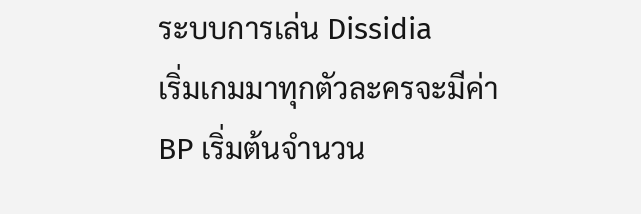ระบบการเล่น Dissidia
เริ่มเกมมาทุกตัวละครจะมีค่า BP เริ่มต้นจำนวน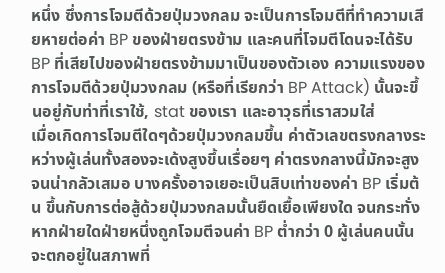หนึ่ง ซึ่งการโจมตีด้วยปุ่มวงกลม จะเป็นการโจมตีที่ทำความเสียหายต่อค่า BP ของฝ่ายตรงข้าม และคนที่โจมตีโดนจะได้รับ BP ที่เสียไปของฝ่ายตรงข้ามมาเป็นของตัวเอง ความแรงของการโจมตีด้วยปุ่มวงกลม (หรือที่เรียกว่า BP Attack) นั้นจะขึ้นอยู่กับท่าที่เราใช้, stat ของเรา และอาวุธที่เราสวมใส่
เมื่อเกิดการโจมตีใดๆด้วยปุ่มวงกลมขึ้น ค่าตัวเลขตรงกลางระหว่างผู้เล่นทั้งสองจะเด้งสูงขึ้นเรื่อยๆ ค่าตรงกลางนี้มักจะสูงจนน่ากลัวเสมอ บางครั้งอาจเยอะเป็นสิบเท่าของค่า BP เริ่มต้น ขึ้นกับการต่อสู้ด้วยปุ่มวงกลมนั้นยืดเยื้อเพียงใด จนกระทั่งหากฝ่ายใดฝ่ายหนึ่งถูกโจมตีจนค่า BP ต่ำกว่า 0 ผู้เล่นคนนั้นจะตกอยู่ในสภาพที่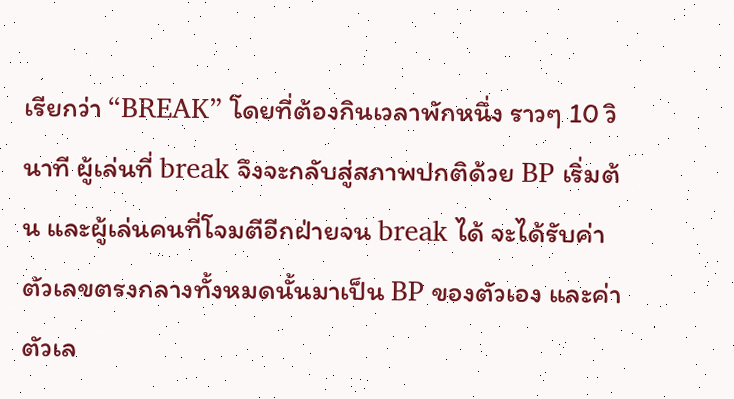เรียกว่า “BREAK” โดยที่ต้องกินเวลาพักหนึ่ง ราวๆ 10 วินาที ผู้เล่นที่ break จึงจะกลับสู่สภาพปกติด้วย BP เริ่มต้น และผู้เล่นคนที่โจมตีอีกฝ่ายจน break ได้ จะได้รับค่าตัวเลขตรงกลางทั้งหมดนั้นมาเป็น BP ของตัวเอง และค่าตัวเล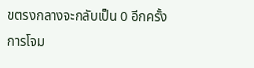ขตรงกลางจะกลับเป็น 0 อีกครั้ง
การโจม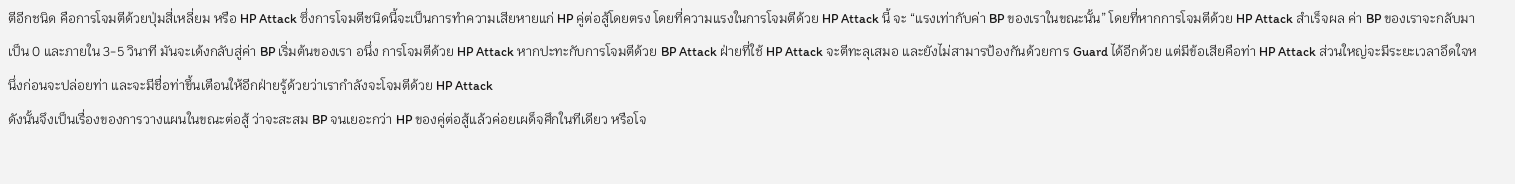ตีอีกชนิด คือการโจมตีด้วยปุ่มสี่เหลี่ยม หรือ HP Attack ซึ่งการโจมตีชนิดนี้จะเป็นการทำความเสียหายแก่ HP คู่ต่อสู้โดยตรง โดยที่ความแรงในการโจมตีด้วย HP Attack นี้ จะ “แรงเท่ากับค่า BP ของเราในขณะนั้น” โดยที่หากการโจมตีด้วย HP Attack สำเร็จผล ค่า BP ของเราจะกลับมาเป็น 0 และภายใน 3-5 วินาที มันจะเด้งกลับสู่ค่า BP เริ่มต้นของเรา อนึ่ง การโจมตีด้วย HP Attack หากปะทะกับการโจมตีด้วย BP Attack ฝ่ายที่ใช้ HP Attack จะตีทะลุเสมอ และยังไม่สามารป้องกันด้วยการ Guard ได้อีกด้วย แต่มีข้อเสียคือท่า HP Attack ส่วนใหญ่จะมีระยะเวลาอึดใจหนึ่งก่อนจะปล่อยท่า และจะมีชื่อท่าขึ้นเตือนให้อีกฝ่ายรู้ด้วยว่าเรากำลังจะโจมตีด้วย HP Attack
ดังนั้นจึงเป็นเรื่องของการวางแผนในขณะต่อสู้ ว่าจะสะสม BP จนเยอะกว่า HP ของคู่ต่อสู้แล้วค่อยเผด็จศึกในทีเดียว หรือโจ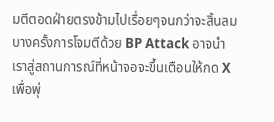มตีตอดฝ่ายตรงข้ามไปเรื่อยๆจนกว่าจะสิ้นลม
บางครั้งการโจมตีด้วย BP Attack อาจนำเราสู่สถานการณ์ที่หน้าจอจะขึ้นเตือนให้กด X เพื่อพุ่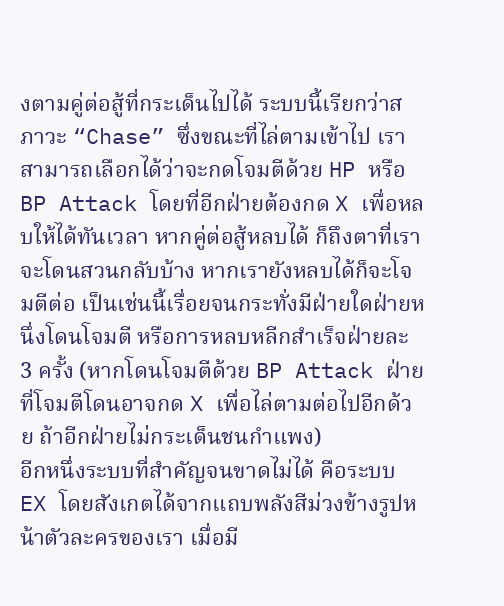งตามคู่ต่อสู้ที่กระเด็นไปได้ ระบบนี้เรียกว่าสภาวะ “Chase” ซึ่งขณะที่ไล่ตามเข้าไป เราสามารถเลือกได้ว่าจะกดโจมตีด้วย HP หรือ BP Attack โดยที่อีกฝ่ายต้องกด X เพื่อหลบให้ได้ทันเวลา หากคู่ต่อสู้หลบได้ ก็ถึงตาที่เราจะโดนสวนกลับบ้าง หากเรายังหลบได้ก็จะโจมตีต่อ เป็นเช่นนี้เรื่อยจนกระทั่งมีฝ่ายใดฝ่ายหนึ่งโดนโจมตี หรือการหลบหลีกสำเร็จฝ่ายละ 3 ครั้ง (หากโดนโจมตีด้วย BP Attack ฝ่ายที่โจมตีโดนอาจกด X เพื่อไล่ตามต่อไปอีกด้วย ถ้าอีกฝ่ายไม่กระเด็นชนกำแพง)
อีกหนึ่งระบบที่สำคัญจนขาดไม่ได้ คือระบบ EX โดยสังเกตได้จากแถบพลังสีม่วงข้างรูปหน้าตัวละครของเรา เมื่อมี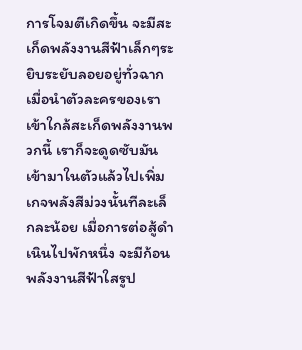การโจมตีเกิดขึ้น จะมีสะเก็ดพลังงานสีฟ้าเล็กๆระยิบระยับลอยอยู่ทั่วฉาก เมื่อนำตัวละครของเราเข้าใกล้สะเก็ดพลังงานพวกนี้ เราก็จะดูดซับมันเข้ามาในตัวแล้วไปเพิ่มเกจพลังสีม่วงนั้นทีละเล็กละน้อย เมื่อการต่อสู้ดำเนินไปพักหนึ่ง จะมีก้อนพลังงานสีฟ้าใสรูป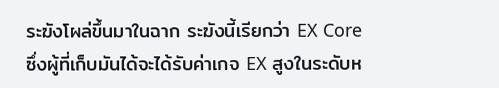ระฆังโผล่ขึ้นมาในฉาก ระฆังนี้เรียกว่า EX Core ซึ่งผู้ที่เก็บมันได้จะได้รับค่าเกจ EX สูงในระดับห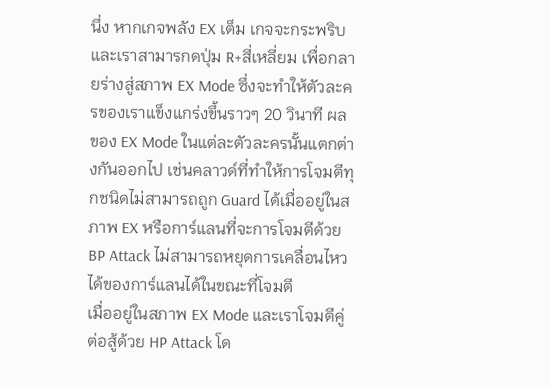นึ่ง หากเกจพลัง EX เต็ม เกจจะกระพริบ และเราสามารกดปุ่ม R+สี่เหลี่ยม เพื่อกลายร่างสู่สภาพ EX Mode ซึ่งจะทำให้ตัวละครของเราแข็งแกร่งขึ้นราวๆ 20 วินาที ผลของ EX Mode ในแต่ละตัวละครนั้นแตกต่างกันออกไป เช่นคลาวด์ที่ทำให้การโจมตีทุกชนิดไม่สามารถถูก Guard ได้เมื่ออยู่ในสภาพ EX หรือการ์แลนที่จะการโจมตีด้วย BP Attack ไม่สามารถหยุดการเคลื่อนไหวได้ของการ์แลนได้ในขณะที่โจมตี
เมื่ออยู่ในสภาพ EX Mode และเราโจมตีคู่ต่อสู้ด้วย HP Attack โด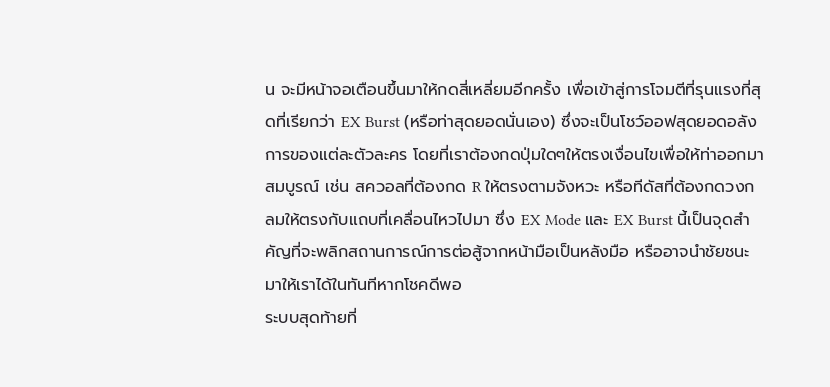น จะมีหน้าจอเตือนขึ้นมาให้กดสี่เหลี่ยมอีกครั้ง เพื่อเข้าสู่การโจมตีที่รุนแรงที่สุดที่เรียกว่า EX Burst (หรือท่าสุดยอดนั่นเอง) ซึ่งจะเป็นโชว์ออฟสุดยอดอลังการของแต่ละตัวละคร โดยที่เราต้องกดปุ่มใดๆให้ตรงเงื่อนไขเพื่อให้ท่าออกมาสมบูรณ์ เช่น สควอลที่ต้องกด R ให้ตรงตามจังหวะ หรือทีดัสที่ต้องกดวงกลมให้ตรงกับแถบที่เคลื่อนไหวไปมา ซึ่ง EX Mode และ EX Burst นี้เป็นจุดสำคัญที่จะพลิกสถานการณ์การต่อสู้จากหน้ามือเป็นหลังมือ หรืออาจนำชัยชนะมาให้เราได้ในทันทีหากโชคดีพอ
ระบบสุดท้ายที่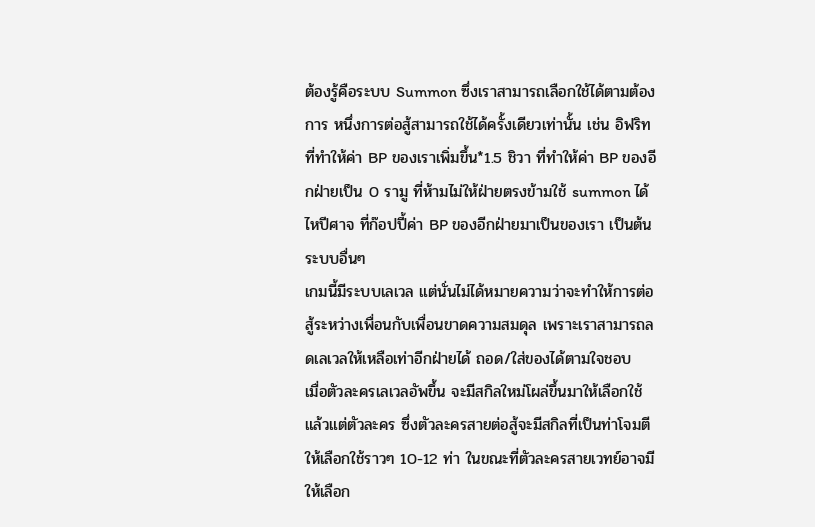ต้องรู้คือระบบ Summon ซึ่งเราสามารถเลือกใช้ได้ตามต้องการ หนึ่งการต่อสู้สามารถใช้ได้ครั้งเดียวเท่านั้น เช่น อิฟริท ที่ทำให้ค่า BP ของเราเพิ่มขึ้น*1.5 ชิวา ที่ทำให้ค่า BP ของอีกฝ่ายเป็น 0 รามู ที่ห้ามไม่ให้ฝ่ายตรงข้ามใช้ summon ได้ ไหปีศาจ ที่ก๊อปปี้ค่า BP ของอีกฝ่ายมาเป็นของเรา เป็นต้น
ระบบอื่นๆ
เกมนี้มีระบบเลเวล แต่นั่นไม่ได้หมายความว่าจะทำให้การต่อสู้ระหว่างเพื่อนกับเพื่อนขาดความสมดุล เพราะเราสามารถลดเลเวลให้เหลือเท่าอีกฝ่ายได้ ถอด/ใส่ของได้ตามใจชอบ
เมื่อตัวละครเลเวลอัพขึ้น จะมีสกิลใหม่โผล่ขึ้นมาให้เลือกใช้ แล้วแต่ตัวละคร ซึ่งตัวละครสายต่อสู้จะมีสกิลที่เป็นท่าโจมตีให้เลือกใช้ราวๆ 10-12 ท่า ในขณะที่ตัวละครสายเวทย์อาจมีให้เลือก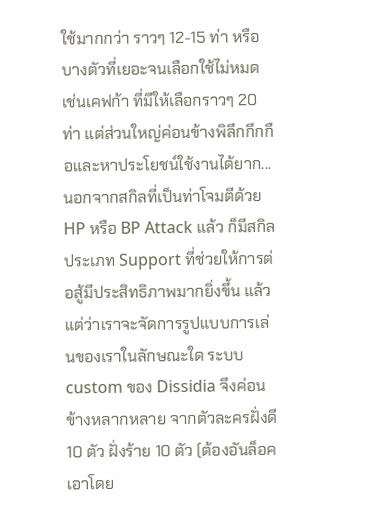ใช้มากกว่า ราวๆ 12-15 ท่า หรือบางตัวที่เยอะจนเลือกใช้ไม่หมด เช่นเคฟก้า ที่มีให้เลือกราวๆ 20 ท่า แต่ส่วนใหญ่ค่อนข้างพิลึกกึกกือและหาประโยชน์ใช้งานได้ยาก...
นอกจากสกิลที่เป็นท่าโจมตีด้วย HP หรือ BP Attack แล้ว ก็มีสกิลประเภท Support ที่ช่วยให้การต่อสู้มีประสิทธิภาพมากยิ่งขึ้น แล้วแต่ว่าเราจะจัดการรูปแบบการเล่นของเราในลักษณะใด ระบบ custom ของ Dissidia จึงค่อนข้างหลากหลาย จากตัวละครฝั่งดี 10 ตัว ฝั่งร้าย 10 ตัว (ต้องอันล็อคเอาโดย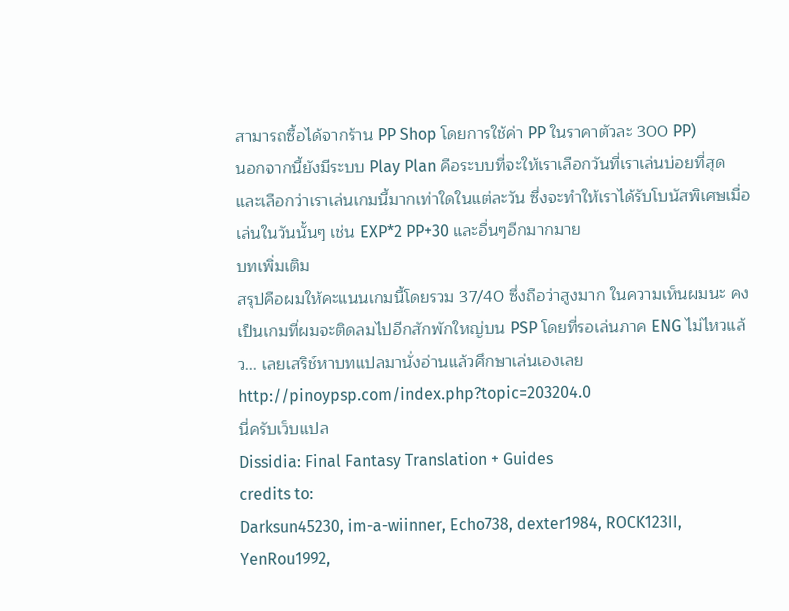สามารถซื้อได้จากร้าน PP Shop โดยการใช้ค่า PP ในราคาตัวละ 300 PP)
นอกจากนี้ยังมีระบบ Play Plan คือระบบที่จะให้เราเลือกวันที่เราเล่นบ่อยที่สุด และเลือกว่าเราเล่นเกมนี้มากเท่าใดในแต่ละวัน ซึ่งจะทำให้เราได้รับโบนัสพิเศษเมื่อเล่นในวันนั้นๆ เช่น EXP*2 PP+30 และอื่นๆอีกมากมาย
บทเพิ่มเติม
สรุปคือผมให้คะแนนเกมนี้โดยรวม 37/40 ซึ่งถือว่าสูงมาก ในความเห็นผมนะ คงเป็นเกมที่ผมจะติดลมไปอีกสักพักใหญ่บน PSP โดยที่รอเล่นภาค ENG ไม่ไหวแล้ว... เลยเสริช์หาบทแปลมานั่งอ่านแล้วศึกษาเล่นเองเลย
http://pinoypsp.com/index.php?topic=203204.0
นี่ครับเว็บแปล
Dissidia: Final Fantasy Translation + Guides
credits to:
Darksun45230, im-a-wiinner, Echo738, dexter1984, ROCK123II, YenRou1992,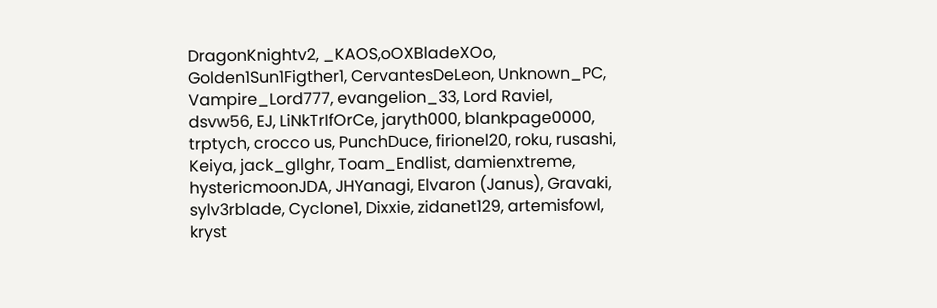DragonKnightv2, _KAOS,oOXBladeXOo, Golden1Sun1Figther1, CervantesDeLeon, Unknown_PC, Vampire_Lord777, evangelion_33, Lord Raviel, dsvw56, EJ, LiNkTrIfOrCe, jaryth000, blankpage0000, trptych, crocco us, PunchDuce, firionel20, roku, rusashi, Keiya, jack_gllghr, Toam_Endlist, damienxtreme, hystericmoonJDA, JHYanagi, Elvaron (Janus), Gravaki, sylv3rblade, Cyclone1, Dixxie, zidanet129, artemisfowl, kryst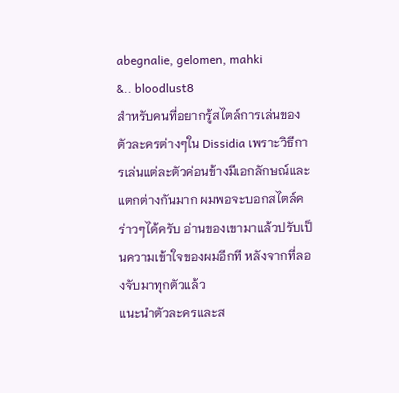abegnalie, gelomen, mahki
&.. bloodlust8
สำหรับคนที่อยากรู้สไตล์การเล่นของตัวละครต่างๆใน Dissidia เพราะวิธีการเล่นแต่ละตัวค่อนข้างมีเอกลักษณ์และแตกต่างกันมาก ผมพอจะบอกสไตล์คร่าวๆได้ครับ อ่านของเขามาแล้วปรับเป็นความเข้าใจของผมอีกที หลังจากที่ลองจับมาทุกตัวแล้ว
แนะนำตัวละครและส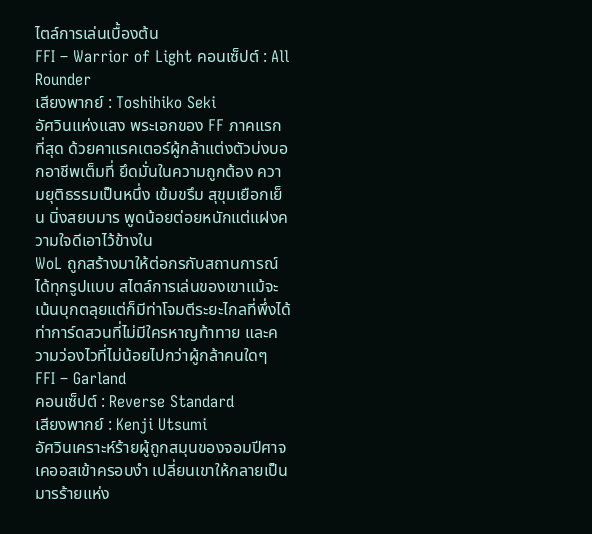ไตล์การเล่นเบื้องต้น
FFI – Warrior of Light คอนเซ็ปต์ : All Rounder
เสียงพากย์ : Toshihiko Seki
อัศวินแห่งแสง พระเอกของ FF ภาคแรกที่สุด ด้วยคาแรคเตอร์ผู้กล้าแต่งตัวบ่งบอกอาชีพเต็มที่ ยึดมั่นในความถูกต้อง ความยุติธรรมเป็นหนึ่ง เข้มขรึม สุขุมเยือกเย็น นิ่งสยบมาร พูดน้อยต่อยหนักแต่แฝงความใจดีเอาไว้ข้างใน
WoL ถูกสร้างมาให้ต่อกรกับสถานการณ์ได้ทุกรูปแบบ สไตล์การเล่นของเขาแม้จะเน้นบุกตลุยแต่ก็มีท่าโจมตีระยะไกลที่พึ่งได้ ท่าการ์ดสวนที่ไม่มีใครหาญท้าทาย และความว่องไวที่ไม่น้อยไปกว่าผู้กล้าคนใดๆ
FFI – Garland
คอนเซ็ปต์ : Reverse Standard
เสียงพากย์ : Kenji Utsumi
อัศวินเคราะห์ร้ายผู้ถูกสมุนของจอมปีศาจเคออสเข้าครอบงำ เปลี่ยนเขาให้กลายเป็นมารร้ายแห่ง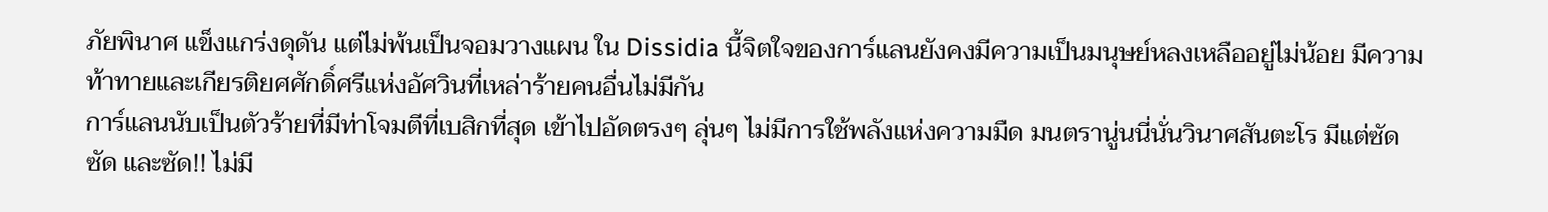ภัยพินาศ แข็งแกร่งดุดัน แต่ไม่พ้นเป็นจอมวางแผน ใน Dissidia นี้จิตใจของการ์แลนยังคงมีความเป็นมนุษย์หลงเหลืออยู่ไม่น้อย มีความท้าทายและเกียรติยศศักดิ์ศรีแห่งอัศวินที่เหล่าร้ายคนอื่นไม่มีกัน
การ์แลนนับเป็นตัวร้ายที่มีท่าโจมตีที่เบสิกที่สุด เข้าไปอัดตรงๆ ลุ่นๆ ไม่มีการใช้พลังแห่งความมืด มนตรานู่นนี่นั่นวินาศสันตะโร มีแต่ซัด ซัด และซัด!! ไม่มี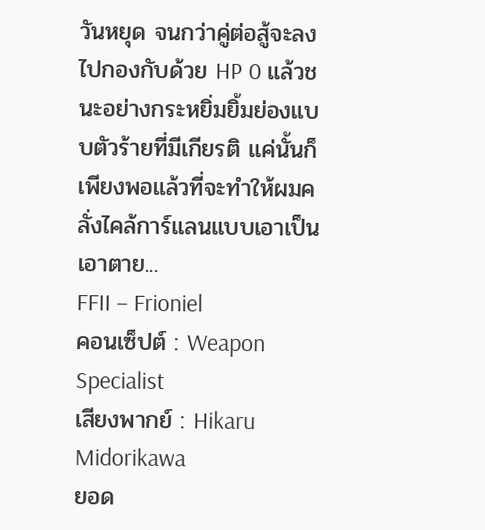วันหยุด จนกว่าคู่ต่อสู้จะลงไปกองกับด้วย HP 0 แล้วชนะอย่างกระหยิ่มยิ้มย่องแบบตัวร้ายที่มีเกียรติ แค่นั้นก็เพียงพอแล้วที่จะทำให้ผมคลั่งไคล้การ์แลนแบบเอาเป็นเอาตาย...
FFII – Frioniel
คอนเซ็ปต์ : Weapon Specialist
เสียงพากย์ : Hikaru Midorikawa
ยอด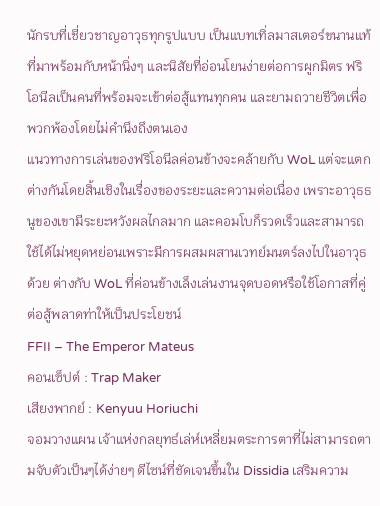นักรบที่เชี่ยวชาญอาวุธทุกรูปแบบ เป็นแบทเทิ่ลมาสเตอร์ขนานแท้ที่มาพร้อมกับหน้านิ่งๆ และนิสัยที่อ่อนโยนง่ายต่อการผูกมิตร ฟริโอนีลเป็นคนที่พร้อมจะเข้าต่อสู้แทนทุกคน และยามถวายชีวิตเพื่อพวกพ้องโดยไม่คำนึงถึงตนเอง
แนวทางการเล่นของฟริโอนีลค่อนข้างจะคล้ายกับ WoL แต่จะแตกต่างกันโดยสิ้นเชิงในเรื่องของระยะและความต่อเนื่อง เพราะอาวุธธนูของเขามีระยะหวังผลไกลมาก และคอมโบก็รวดเร็วและสามารถใช้ได้ไม่หยุดหย่อนเพราะมีการผสมผสานเวทย์มนตร์ลงไปในอาวุธด้วย ต่างกับ WoL ที่ค่อนข้างเล็งเล่นงานจุดบอดหรือใช้โอกาสที่คู่ต่อสู้พลาดท่าให้เป็นประโยชน์
FFII – The Emperor Mateus
คอนเซ็ปต์ : Trap Maker
เสียงพากย์ : Kenyuu Horiuchi
จอมวางแผน เจ้าแห่งกลยุทธ์เล่ห์เหลี่ยมตระการตาที่ไม่สามารถตามจับตัวเป็นๆได้ง่ายๆ ดีไซน์ที่ชัดเจนขึ้นใน Dissidia เสริมความ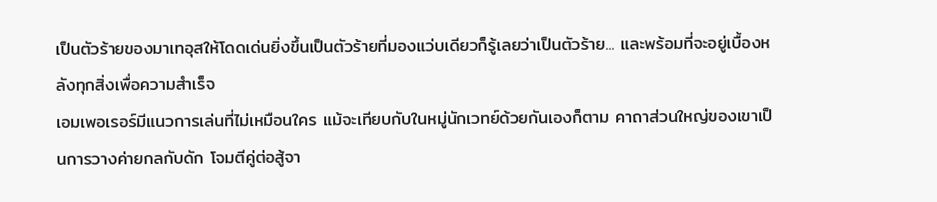เป็นตัวร้ายของมาเทอุสให้โดดเด่นยิ่งขึ้นเป็นตัวร้ายที่มองแว่บเดียวก็รู้เลยว่าเป็นตัวร้าย... และพร้อมที่จะอยู่เบื้องหลังทุกสิ่งเพื่อความสำเร็จ
เอมเพอเรอร์มีแนวการเล่นที่ไม่เหมือนใคร แม้จะเทียบกับในหมู่นักเวทย์ด้วยกันเองก็ตาม คาถาส่วนใหญ่ของเขาเป็นการวางค่ายกลกับดัก โจมตีคู่ต่อสู้จา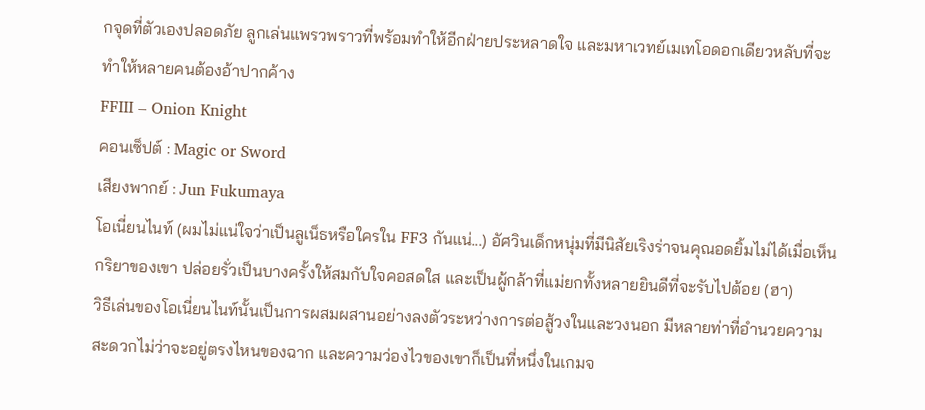กจุดที่ตัวเองปลอดภัย ลูกเล่นแพรวพราวที่พร้อมทำให้อีกฝ่ายประหลาดใจ และมหาเวทย์เมเทโอดอกเดียวหลับที่จะทำให้หลายคนต้องอ้าปากค้าง
FFIII – Onion Knight
คอนเซ็ปต์ : Magic or Sword
เสียงพากย์ : Jun Fukumaya
โอเนี่ยนไนท์ (ผมไม่แน่ใจว่าเป็นลูเน็ธหรือใครใน FF3 กันแน่...) อัศวินเด็กหนุ่มที่มีนิสัยเริงร่าจนคุณอดยิ้มไม่ได้เมื่อเห็นกริยาของเขา ปล่อยรั่วเป็นบางครั้งให้สมกับใจคอสดใส และเป็นผู้กล้าที่แม่ยกทั้งหลายยินดีที่จะรับไปต้อย (ฮา)
วิธีเล่นของโอเนี่ยนไนท์นั้นเป็นการผสมผสานอย่างลงตัวระหว่างการต่อสู้วงในและวงนอก มีหลายท่าที่อำนวยความสะดวกไม่ว่าจะอยู่ตรงไหนของฉาก และความว่องไวของเขาก็เป็นที่หนึ่งในเกมจ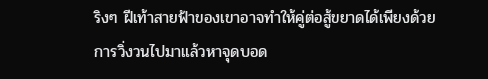ริงๆ ฝีเท้าสายฟ้าของเขาอาจทำให้คู่ต่อสู้ขยาดได้เพียงด้วยการวิ่งวนไปมาแล้วหาจุดบอด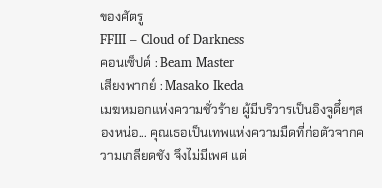ของศัตรู
FFIII – Cloud of Darkness
คอนเซ็ปต์ : Beam Master
เสียงพากย์ : Masako Ikeda
เมฆหมอกแห่งความชั่วร้าย ผู้มีบริวารเป็นอิงจูดึ๋ยๆสองหน่อ... คุณเธอเป็นเทพแห่งความมืดที่ก่อตัวจากความเกลียดชัง จึงไม่มีเพศ แต่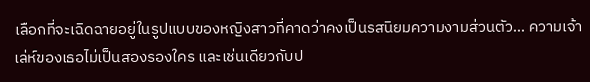เลือกที่จะเฉิดฉายอยู่ในรูปแบบของหญิงสาวที่คาดว่าคงเป็นรสนิยมความงามส่วนตัว... ความเจ้าเล่ห์ของเธอไม่เป็นสองรองใคร และเช่นเดียวกับป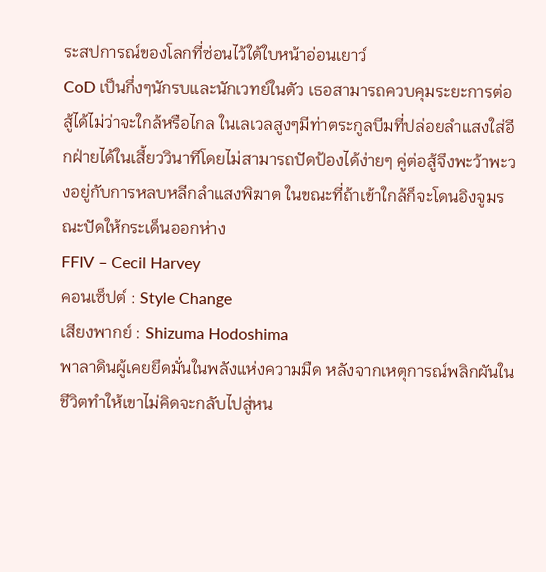ระสปการณ์ของโลกที่ซ่อนไว้ใต้ใบหน้าอ่อนเยาว์
CoD เป็นกึ่งๆนักรบและนักเวทย์ในตัว เธอสามารถควบคุมระยะการต่อสู้ได้ไม่ว่าจะใกล้หรือไกล ในเลเวลสูงๆมีท่าตระกูลบีมที่ปล่อยลำแสงใส่อีกฝ่ายได้ในเสี้ยววินาทีโดยไม่สามารถปัดป้องได้ง่ายๆ คู่ต่อสู้จึงพะว้าพะวงอยู่กับการหลบหลีกลำแสงพิฆาต ในขณะที่ถ้าเข้าใกล้ก็จะโดนอิงจูมรณะปัดให้กระเด็นออกห่าง
FFIV – Cecil Harvey
คอนเซ็ปต์ : Style Change
เสียงพากย์ : Shizuma Hodoshima
พาลาดินผู้เคยยึดมั่นในพลังแห่งความมืด หลังจากเหตุการณ์พลิกผันในชีวิตทำให้เขาไม่คิดจะกลับไปสู่หน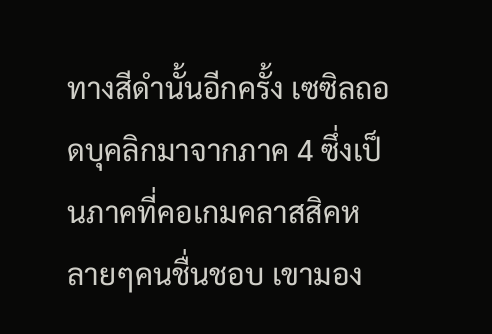ทางสีดำนั้นอีกครั้ง เซซิลถอดบุคลิกมาจากภาค 4 ซึ่งเป็นภาคที่คอเกมคลาสสิคหลายๆคนชื่นชอบ เขามอง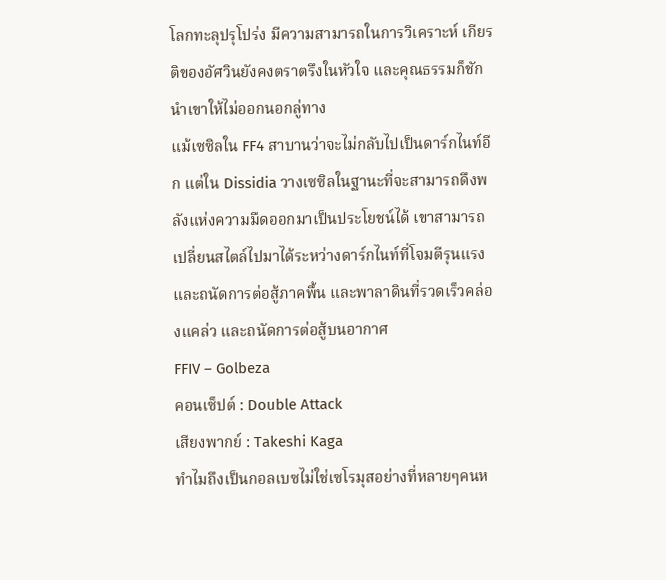โลกทะลุปรุโปร่ง มีความสามารถในการวิเคราะห์ เกียรติของอัศวินยังคงตราตรึงในหัวใจ และคุณธรรมก็ชักนำเขาให้ไม่ออกนอกลู่ทาง
แม้เซซิลใน FF4 สาบานว่าจะไม่กลับไปเป็นดาร์กไนท์อีก แต่ใน Dissidia วางเซซิลในฐานะที่จะสามารถดึงพลังแห่งความมืดออกมาเป็นประโยชน์ได้ เขาสามารถเปลี่ยนสไตล์ไปมาได้ระหว่างดาร์กไนท์ที่โจมตีรุนแรงและถนัดการต่อสู้ภาคพื้น และพาลาดินที่รวดเร็วคล่องแคล่ว และถนัดการต่อสู้บนอากาศ
FFIV – Golbeza
คอนเซ็ปต์ : Double Attack
เสียงพากย์ : Takeshi Kaga
ทำไมถึงเป็นกอลเบซไม่ใช่เซโรมุสอย่างที่หลายๆคนห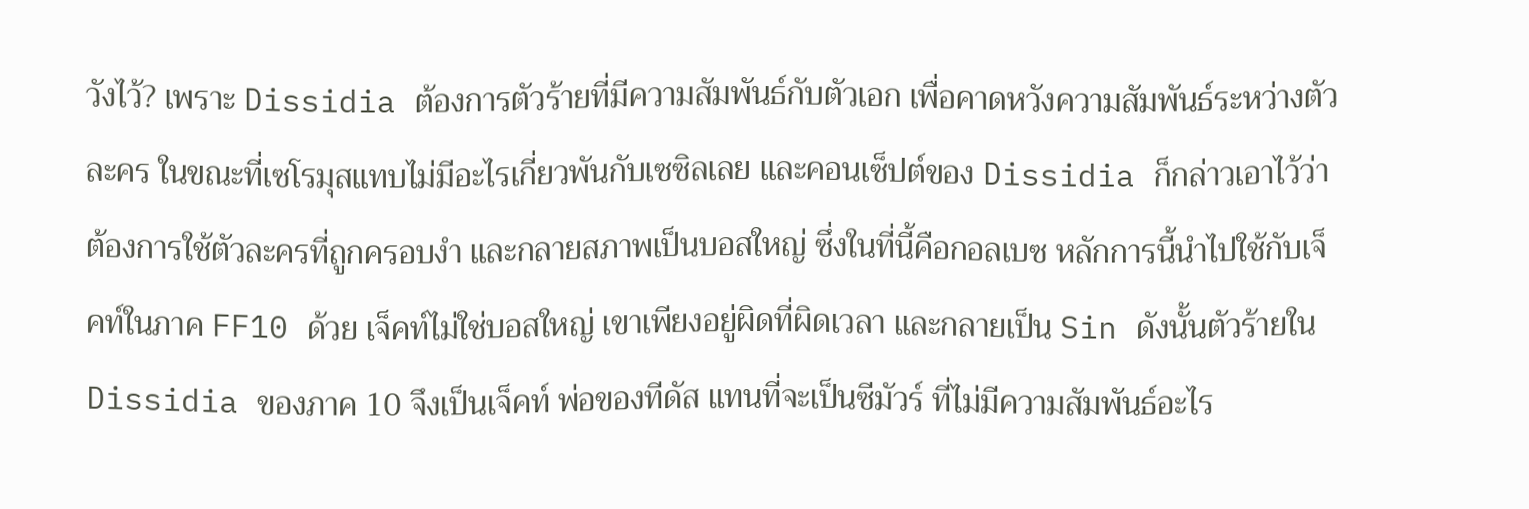วังไว้? เพราะ Dissidia ต้องการตัวร้ายที่มีความสัมพันธ์กับตัวเอก เพื่อคาดหวังความสัมพันธ์ระหว่างตัวละคร ในขณะที่เซโรมุสแทบไม่มีอะไรเกี่ยวพันกับเซซิลเลย และคอนเซ็ปต์ของ Dissidia ก็กล่าวเอาไว้ว่า ต้องการใช้ตัวละครที่ถูกครอบงำ และกลายสภาพเป็นบอสใหญ่ ซึ่งในที่นี้คือกอลเบซ หลักการนี้นำไปใช้กับเจ็คท์ในภาค FF10 ด้วย เจ็คท์ไม่ใช่บอสใหญ่ เขาเพียงอยู่ผิดที่ผิดเวลา และกลายเป็น Sin ดังนั้นตัวร้ายใน Dissidia ของภาค 10 จึงเป็นเจ็คท์ พ่อของทีดัส แทนที่จะเป็นซีมัวร์ ที่ไม่มีความสัมพันธ์อะไร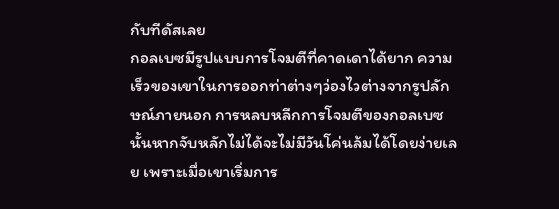กับทีดัสเลย
กอลเบซมีรูปแบบการโจมตีที่คาดเดาได้ยาก ความเร็วของเขาในการออกท่าต่างๆว่องไวต่างจากรูปลักษณ์ภายนอก การหลบหลีกการโจมตีของกอลเบซนั้นหากจับหลักไม่ได้จะไม่มีวันโค่นล้มได้โดยง่ายเลย เพราะเมื่อเขาเริ่มการ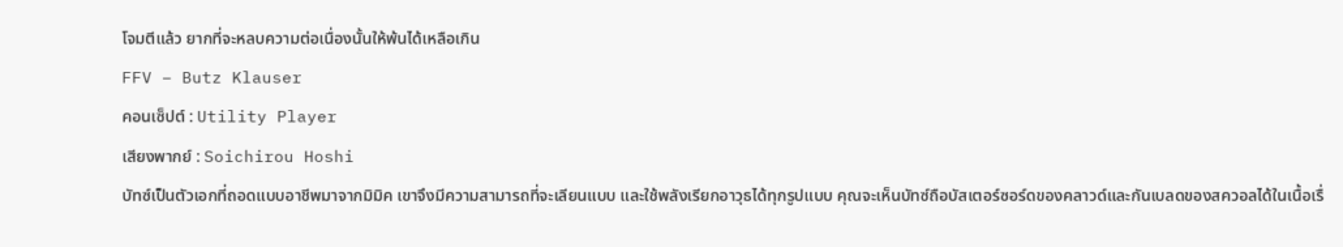โจมตีแล้ว ยากที่จะหลบความต่อเนื่องนั้นให้พ้นได้เหลือเกิน
FFV – Butz Klauser
คอนเซ็ปต์ : Utility Player
เสียงพากย์ : Soichirou Hoshi
บัทซ์เป็นตัวเอกที่ถอดแบบอาชีพมาจากมิมิค เขาจึงมีความสามารถที่จะเลียนแบบ และใช้พลังเรียกอาวุธได้ทุกรูปแบบ คุณจะเห็นบัทซ์ถือบัสเตอร์ซอร์ดของคลาวด์และกันเบลดของสควอลได้ในเนื้อเรื่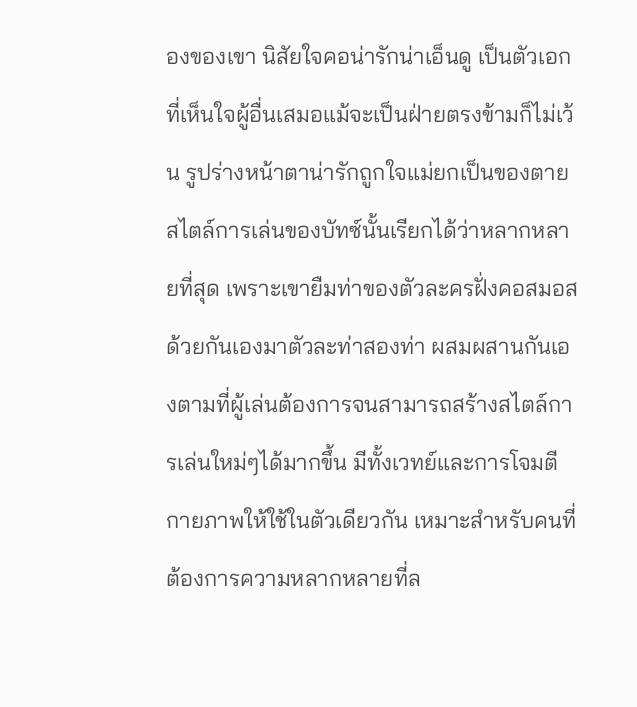องของเขา นิสัยใจคอน่ารักน่าเอ็นดู เป็นตัวเอกที่เห็นใจผู้อื่นเสมอแม้จะเป็นฝ่ายตรงข้ามก็ไม่เว้น รูปร่างหน้าตาน่ารักถูกใจแม่ยกเป็นของตาย
สไตล์การเล่นของบัทซ์นั้นเรียกได้ว่าหลากหลายที่สุด เพราะเขายืมท่าของตัวละครฝั่งคอสมอสด้วยกันเองมาตัวละท่าสองท่า ผสมผสานกันเองตามที่ผู้เล่นต้องการจนสามารถสร้างสไตล์การเล่นใหม่ๆได้มากขึ้น มีทั้งเวทย์และการโจมตีกายภาพให้ใช้ในตัวเดียวกัน เหมาะสำหรับคนที่ต้องการความหลากหลายที่ล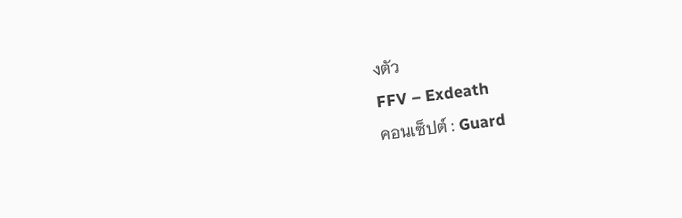งตัว
FFV – Exdeath
คอนเซ็ปต์ : Guard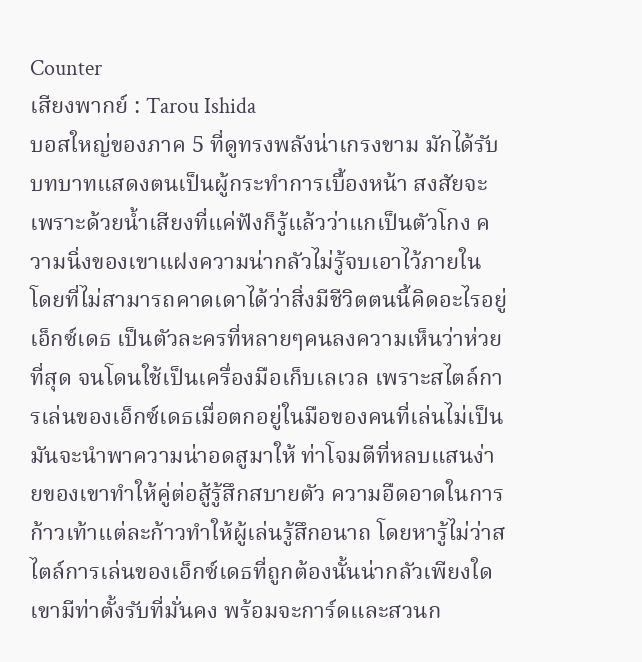Counter
เสียงพากย์ : Tarou Ishida
บอสใหญ่ของภาค 5 ที่ดูทรงพลังน่าเกรงขาม มักได้รับบทบาทแสดงตนเป็นผู้กระทำการเบื้องหน้า สงสัยจะเพราะด้วยน้ำเสียงที่แค่ฟังก็รู้แล้วว่าแกเป็นตัวโกง ความนิ่งของเขาแฝงความน่ากลัวไม่รู้จบเอาไว้ภายใน โดยที่ไม่สามารถคาดเดาได้ว่าสิ่งมีชีวิตตนนี้คิดอะไรอยู่
เอ็กซ์เดธ เป็นตัวละครที่หลายๆคนลงความเห็นว่าห่วยที่สุด จนโดนใช้เป็นเครื่องมือเก็บเลเวล เพราะสไตล์การเล่นของเอ็กซ์เดธเมื่อตกอยู่ในมือของคนที่เล่นไม่เป็น มันจะนำพาความน่าอดสูมาให้ ท่าโจมตีที่หลบแสนง่ายของเขาทำให้คู่ต่อสู้รู้สึกสบายตัว ความอืดอาดในการก้าวเท้าแต่ละก้าวทำให้ผู้เล่นรู้สึกอนาถ โดยหารู้ไม่ว่าสไตล์การเล่นของเอ็กซ์เดธที่ถูกต้องนั้นน่ากลัวเพียงใด เขามีท่าตั้งรับที่มั่นคง พร้อมจะการ์ดและสวนก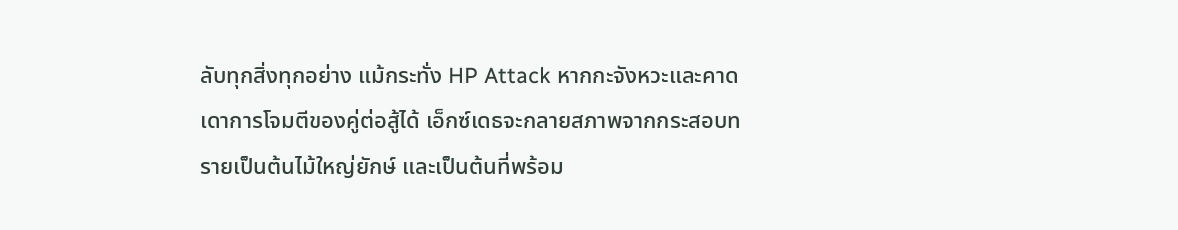ลับทุกสิ่งทุกอย่าง แม้กระทั่ง HP Attack หากกะจังหวะและคาดเดาการโจมตีของคู่ต่อสู้ได้ เอ็กซ์เดธจะกลายสภาพจากกระสอบทรายเป็นต้นไม้ใหญ่ยักษ์ และเป็นต้นที่พร้อม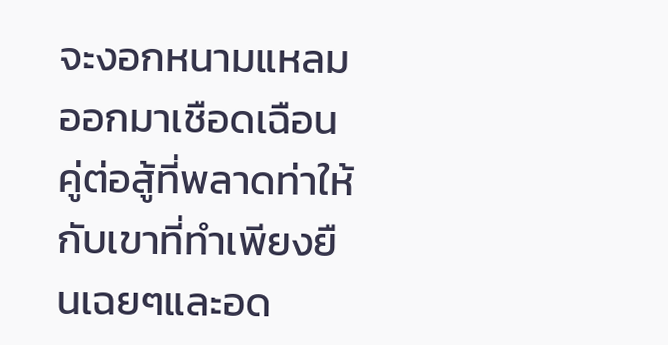จะงอกหนามแหลมออกมาเชือดเฉือนคู่ต่อสู้ที่พลาดท่าให้กับเขาที่ทำเพียงยืนเฉยๆและอด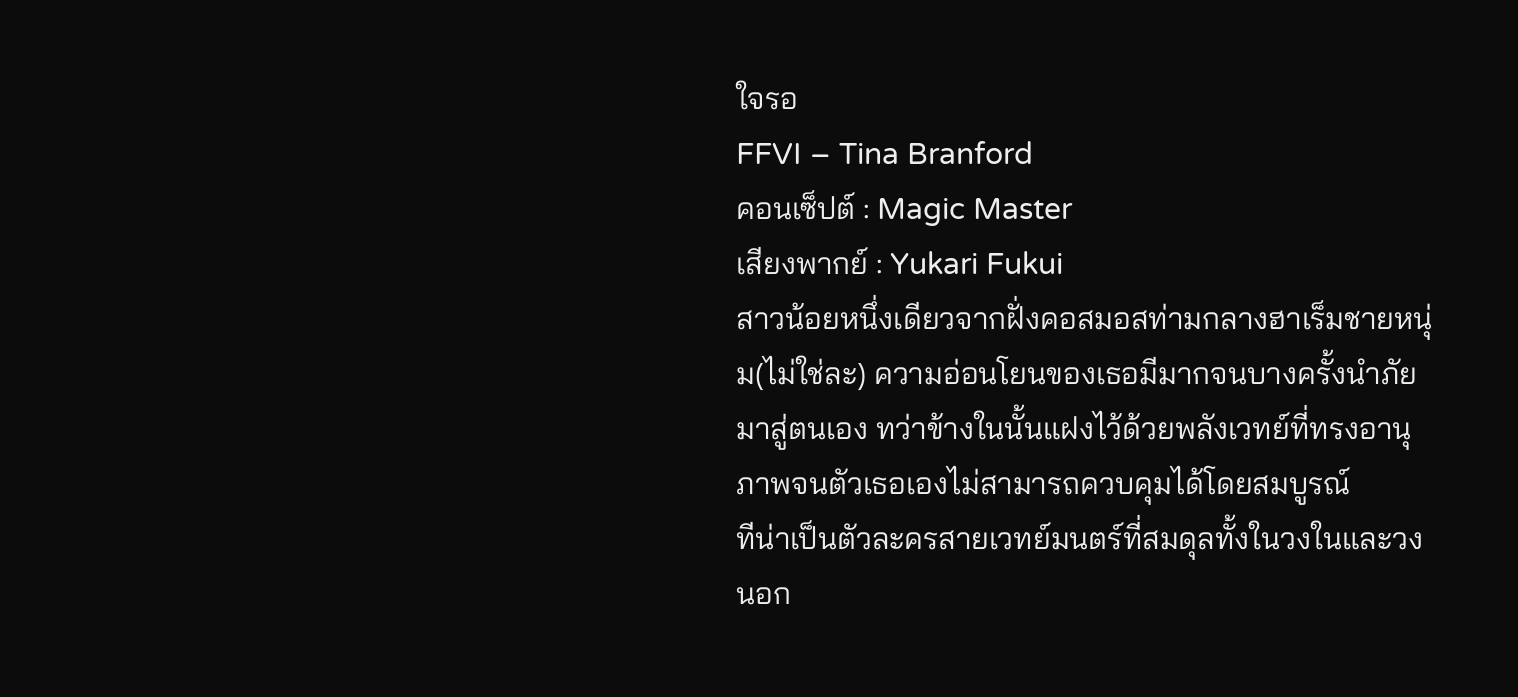ใจรอ
FFVI – Tina Branford
คอนเซ็ปต์ : Magic Master
เสียงพากย์ : Yukari Fukui
สาวน้อยหนึ่งเดียวจากฝั่งคอสมอสท่ามกลางฮาเร็มชายหนุ่ม(ไม่ใช่ละ) ความอ่อนโยนของเธอมีมากจนบางครั้งนำภัยมาสู่ตนเอง ทว่าข้างในนั้นแฝงไว้ด้วยพลังเวทย์ที่ทรงอานุภาพจนตัวเธอเองไม่สามารถควบคุมได้โดยสมบูรณ์
ทีน่าเป็นตัวละครสายเวทย์มนตร์ที่สมดุลทั้งในวงในและวงนอก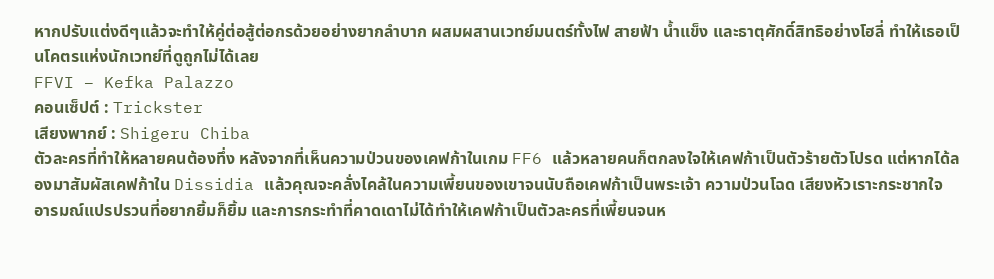หากปรับแต่งดีๆแล้วจะทำให้คู่ต่อสู้ต่อกรด้วยอย่างยากลำบาก ผสมผสานเวทย์มนตร์ทั้งไฟ สายฟ้า น้ำแข็ง และธาตุศักดิ์สิทธิอย่างโฮลี่ ทำให้เธอเป็นโคตรแห่งนักเวทย์ที่ดูถูกไม่ได้เลย
FFVI – Kefka Palazzo
คอนเซ็ปต์ : Trickster
เสียงพากย์ : Shigeru Chiba
ตัวละครที่ทำให้หลายคนต้องทึ่ง หลังจากที่เห็นความป่วนของเคฟก้าในเกม FF6 แล้วหลายคนก็ตกลงใจให้เคฟก้าเป็นตัวร้ายตัวโปรด แต่หากได้ลองมาสัมผัสเคฟก้าใน Dissidia แล้วคุณจะคลั่งไคล้ในความเพี้ยนของเขาจนนับถือเคฟก้าเป็นพระเจ้า ความป่วนโฉด เสียงหัวเราะกระชากใจ อารมณ์แปรปรวนที่อยากยิ้มก็ยิ้ม และการกระทำที่คาดเดาไม่ได้ทำให้เคฟก้าเป็นตัวละครที่เพี้ยนจนห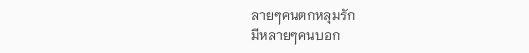ลายๆคนตกหลุมรัก
มีหลายๆคนบอก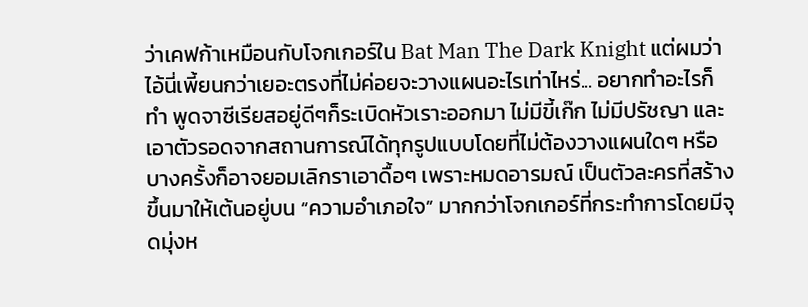ว่าเคฟก้าเหมือนกับโจกเกอร์ใน Bat Man The Dark Knight แต่ผมว่าไอ้นี่เพี้ยนกว่าเยอะตรงที่ไม่ค่อยจะวางแผนอะไรเท่าไหร่... อยากทำอะไรก็ทำ พูดจาซีเรียสอยู่ดีๆก็ระเบิดหัวเราะออกมา ไม่มีขี้เก๊ก ไม่มีปรัชญา และเอาตัวรอดจากสถานการณ์ได้ทุกรูปแบบโดยที่ไม่ต้องวางแผนใดๆ หรือบางครั้งก็อาจยอมเลิกราเอาดื้อๆ เพราะหมดอารมณ์ เป็นตัวละครที่สร้างขึ้นมาให้เต้นอยู่บน “ความอำเภอใจ” มากกว่าโจกเกอร์ที่กระทำการโดยมีจุดมุ่งห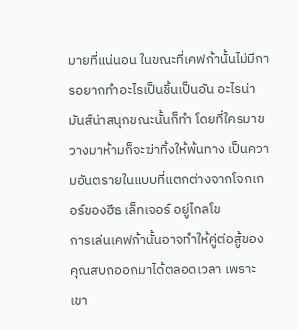มายที่แน่นอน ในขณะที่เคฟก้านั้นไม่มีการอยากทำอะไรเป็นชิ้นเป็นอัน อะไรน่ามันส์น่าสนุกขณะนั้นก็ทำ โดยที่ใครมาขวางมาห้ามก็จะฆ่าทิ้งให้พ้นทาง เป็นความอันตรายในแบบที่แตกต่างจากโจกเกอร์ของฮีธ เล็ทเจอร์ อยู่ไกลโข
การเล่นเคฟก้านั้นอาจทำให้คู่ต่อสู้ของคุณสบถออกมาได้ตลอดเวลา เพราะเขา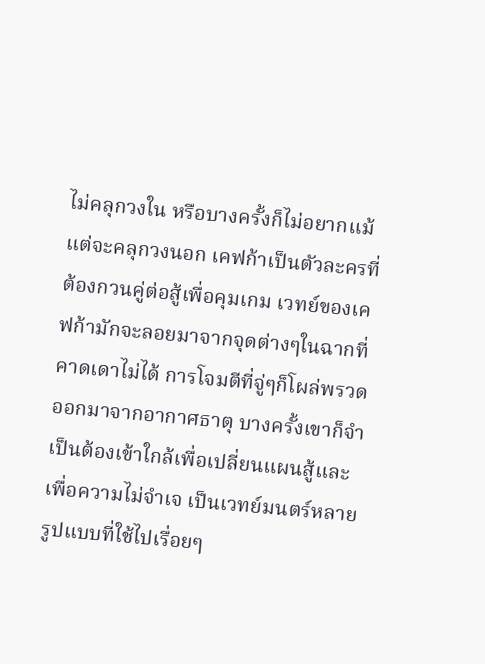ไม่คลุกวงใน หรือบางครั้งก็ไม่อยากแม้แต่จะคลุกวงนอก เคฟก้าเป็นตัวละครที่ต้องกวนคู่ต่อสู้เพื่อคุมเกม เวทย์ของเคฟก้ามักจะลอยมาจากจุดต่างๆในฉากที่คาดเดาไม่ได้ การโจมตีที่จู่ๆก็โผล่พรวดออกมาจากอากาศธาตุ บางครั้งเขาก็จำเป็นต้องเข้าใกล้เพื่อเปลี่ยนแผนสู้และเพื่อความไม่จำเจ เป็นเวทย์มนตร์หลายรูปแบบที่ใช้ไปเรื่อยๆ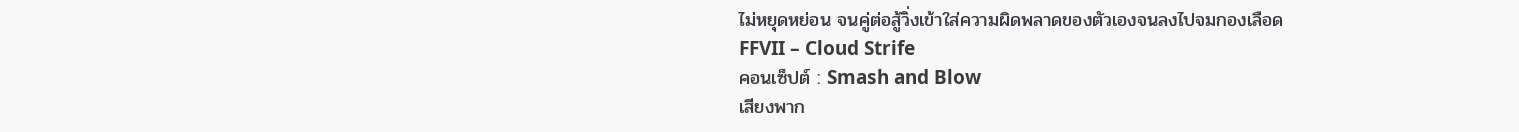ไม่หยุดหย่อน จนคู่ต่อสู้วิ่งเข้าใส่ความผิดพลาดของตัวเองจนลงไปจมกองเลือด
FFVII – Cloud Strife
คอนเซ็ปต์ : Smash and Blow
เสียงพาก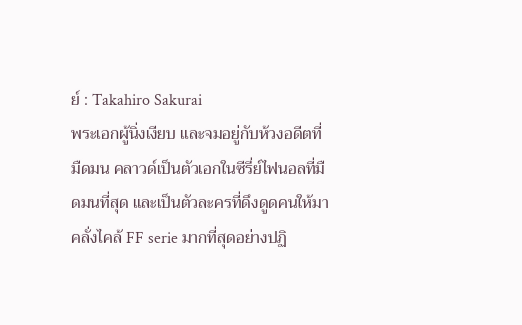ย์ : Takahiro Sakurai
พระเอกผู้นิ่งเงียบ และจมอยู่กับห้วงอดีตที่มืดมน คลาวด์เป็นตัวเอกในซีรี่ย์ไฟนอลที่มืดมนที่สุด และเป็นตัวละครที่ดึงดูดคนให้มาคลั่งไคล้ FF serie มากที่สุดอย่างปฏิ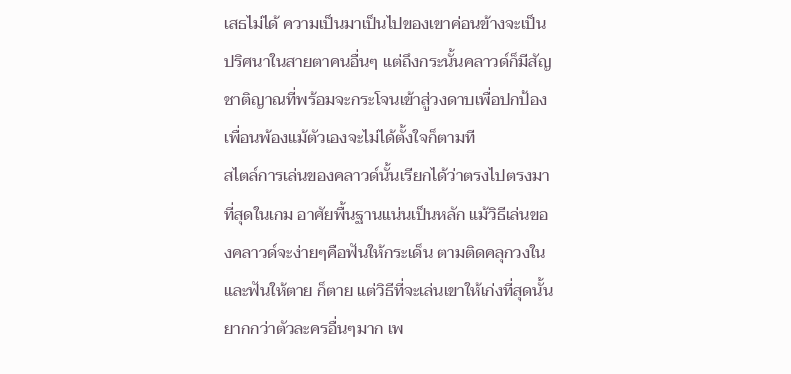เสธไม่ได้ ความเป็นมาเป็นไปของเขาค่อนข้างจะเป็นปริศนาในสายตาคนอื่นๆ แต่ถึงกระนั้นคลาวด์ก็มีสัญชาติญาณที่พร้อมจะกระโจนเข้าสู่วงดาบเพื่อปกป้องเพื่อนพ้องแม้ตัวเองจะไม่ได้ตั้งใจก็ตามที
สไตล์การเล่นของคลาวด์นั้นเรียกได้ว่าตรงไปตรงมาที่สุดในเกม อาศัยพื้นฐานแน่นเป็นหลัก แม้วิธีเล่นของคลาวด์จะง่ายๆคือฟันให้กระเด็น ตามติดคลุกวงใน และฟันให้ตาย ก็ตาย แต่วิธีที่จะเล่นเขาให้เก่งที่สุดนั้นยากกว่าตัวละครอื่นๆมาก เพ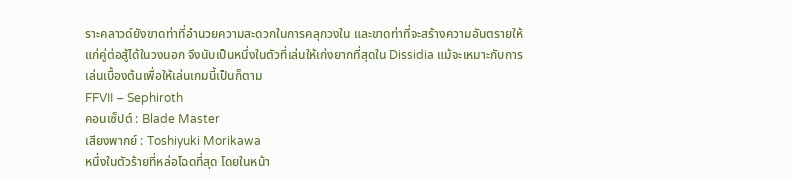ราะคลาวด์ยังขาดท่าที่อำนวยความสะดวกในการคลุกวงใน และขาดท่าที่จะสร้างความอันตรายให้แก่คู่ต่อสู้ได้ในวงนอก จึงนับเป็นหนึ่งในตัวที่เล่นให้เก่งยากที่สุดใน Dissidia แม้จะเหมาะกับการเล่นเบื้องต้นเพื่อให้เล่นเกมนี้เป็นก็ตาม
FFVII – Sephiroth
คอนเซ็ปต์ : Blade Master
เสียงพากย์ : Toshiyuki Morikawa
หนึ่งในตัวร้ายที่หล่อโฉดที่สุด โดยในหน้า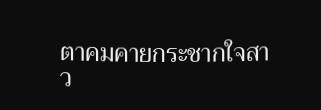ตาคมคายกระชากใจสาว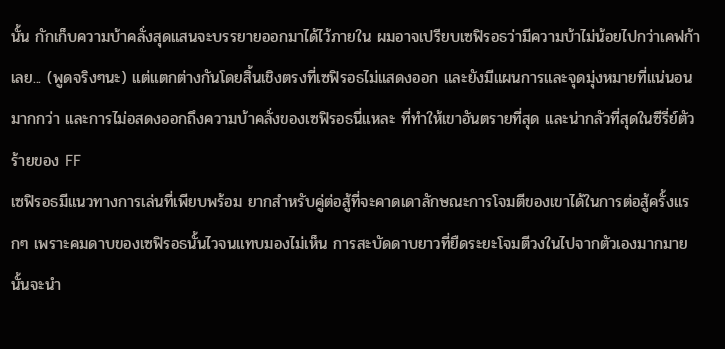นั้น กักเก็บความบ้าคลั่งสุดแสนจะบรรยายออกมาได้ไว้ภายใน ผมอาจเปรียบเซฟิรอธว่ามีความบ้าไม่น้อยไปกว่าเคฟก้าเลย... (พูดจริงๆนะ) แต่แตกต่างกันโดยสิ้นเชิงตรงที่เซฟิรอธไม่แสดงออก และยังมีแผนการและจุดมุ่งหมายที่แน่นอนมากกว่า และการไม่อสดงออกถึงความบ้าคลั่งของเซฟิรอธนี่แหละ ที่ทำให้เขาอันตรายที่สุด และน่ากลัวที่สุดในซีรี่ย์ตัวร้ายของ FF
เซฟิรอธมีแนวทางการเล่นที่เพียบพร้อม ยากสำหรับคู่ต่อสู้ที่จะคาดเดาลักษณะการโจมตีของเขาได้ในการต่อสู้ครั้งแรกๆ เพราะคมดาบของเซฟิรอธนั้นไวจนแทบมองไม่เห็น การสะบัดดาบยาวที่ยืดระยะโจมตีวงในไปจากตัวเองมากมายนั้นจะนำ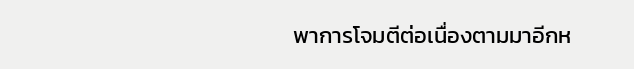พาการโจมตีต่อเนื่องตามมาอีกห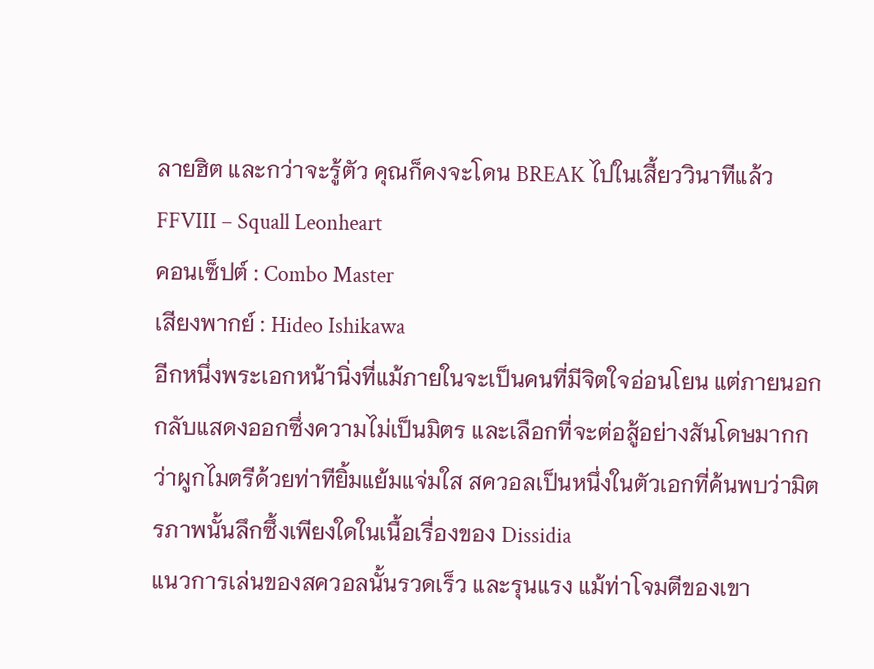ลายฮิต และกว่าจะรู้ตัว คุณก็คงจะโดน BREAK ไปในเสี้ยววินาทีแล้ว
FFVIII – Squall Leonheart
คอนเซ็ปต์ : Combo Master
เสียงพากย์ : Hideo Ishikawa
อีกหนึ่งพระเอกหน้านิ่งที่แม้ภายในจะเป็นคนที่มีจิตใจอ่อนโยน แต่ภายนอกกลับแสดงออกซึ่งความไม่เป็นมิตร และเลือกที่จะต่อสู้อย่างสันโดษมากกว่าผูกไมตรีด้วยท่าทียิ้มแย้มแจ่มใส สควอลเป็นหนึ่งในตัวเอกที่ค้นพบว่ามิตรภาพนั้นลึกซึ้งเพียงใดในเนื้อเรื่องของ Dissidia
แนวการเล่นของสควอลนั้นรวดเร็ว และรุนแรง แม้ท่าโจมตีของเขา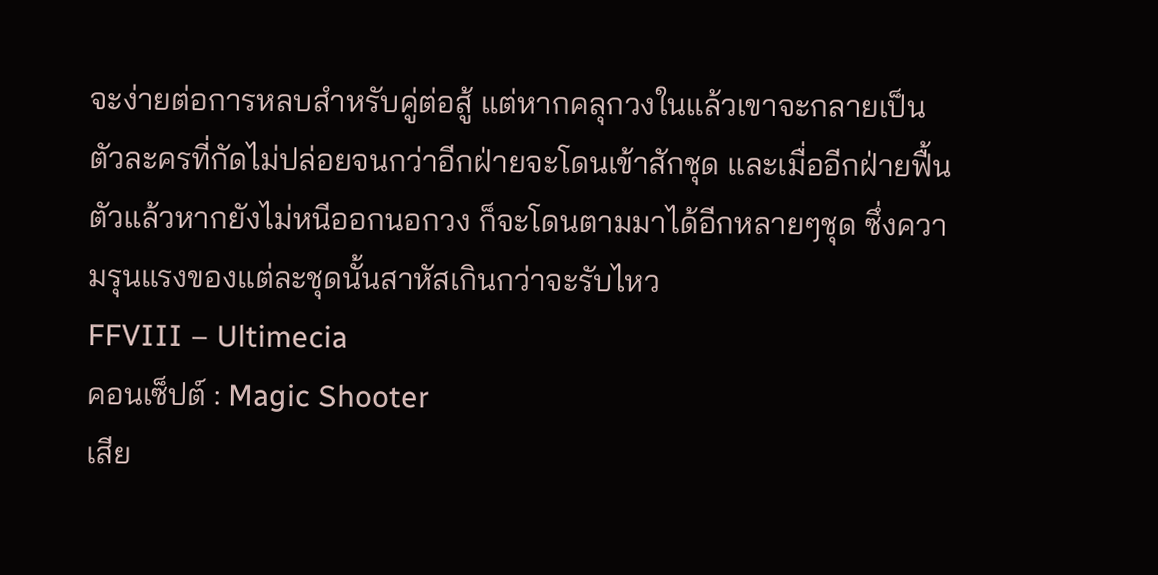จะง่ายต่อการหลบสำหรับคู่ต่อสู้ แต่หากคลุกวงในแล้วเขาจะกลายเป็นตัวละครที่กัดไม่ปล่อยจนกว่าอีกฝ่ายจะโดนเข้าสักชุด และเมื่ออีกฝ่ายฟื้นตัวแล้วหากยังไม่หนีออกนอกวง ก็จะโดนตามมาได้อีกหลายๆชุด ซึ่งความรุนแรงของแต่ละชุดนั้นสาหัสเกินกว่าจะรับไหว
FFVIII – Ultimecia
คอนเซ็ปต์ : Magic Shooter
เสีย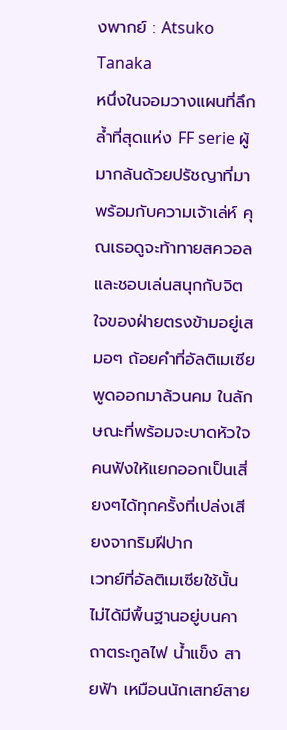งพากย์ : Atsuko Tanaka
หนึ่งในจอมวางแผนที่ลึกล้ำที่สุดแห่ง FF serie ผู้มากล้นด้วยปรัชญาที่มาพร้อมกับความเจ้าเล่ห์ คุณเธอดูจะท้าทายสควอลและชอบเล่นสนุกกับจิตใจของฝ่ายตรงข้ามอยู่เสมอๆ ถ้อยคำที่อัลติเมเซียพูดออกมาล้วนคม ในลักษณะที่พร้อมจะบาดหัวใจคนฟังให้แยกออกเป็นเสี่ยงๆได้ทุกครั้งที่เปล่งเสียงจากริมฝีปาก
เวทย์ที่อัลติเมเซียใช้นั้นไม่ได้มีพื้นฐานอยู่บนคาถาตระกูลไฟ น้ำแข็ง สายฟ้า เหมือนนักเสทย์สาย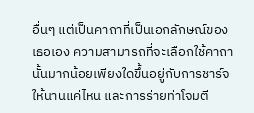อื่นๆ แต่เป็นคาถาที่เป็นเอกลักษณ์ของเธอเอง ความสามารถที่จะเลือกใช้คาถานั้นมากน้อยเพียงใดขึ้นอยู่กับการชาร์จให้นานแค่ไหน และการร่ายท่าโจมตี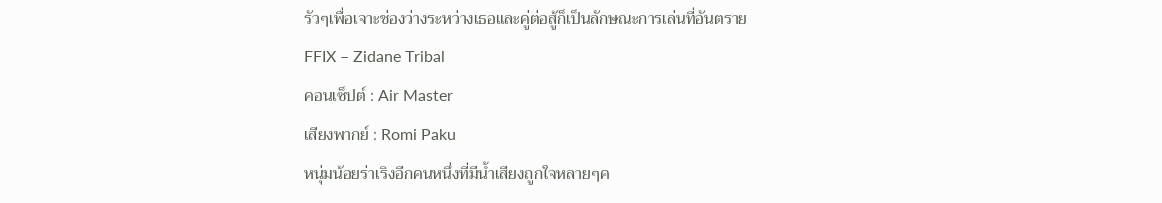รัวๆเพื่อเจาะช่องว่างระหว่างเธอและคู่ต่อสู้ก็เป็นลักษณะการเล่นที่อันตราย
FFIX – Zidane Tribal
คอนเซ็ปต์ : Air Master
เสียงพากย์ : Romi Paku
หนุ่มน้อยร่าเริงอีกคนหนึ่งที่มีน้ำเสียงถูกใจหลายๆค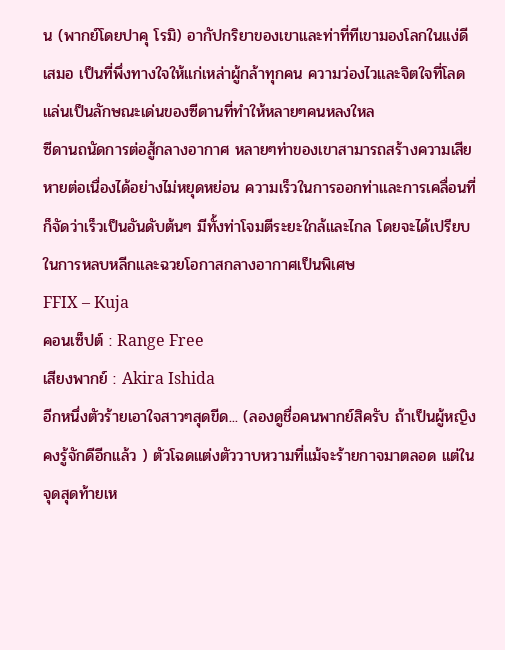น (พากย์โดยปาคุ โรมิ) อากัปกริยาของเขาและท่าที่ทีเขามองโลกในแง่ดีเสมอ เป็นที่พึ่งทางใจให้แก่เหล่าผู้กล้าทุกคน ความว่องไวและจิตใจที่โลดแล่นเป็นลักษณะเด่นของซีดานที่ทำให้หลายๆคนหลงใหล
ซีดานถนัดการต่อสู้กลางอากาศ หลายๆท่าของเขาสามารถสร้างความเสียหายต่อเนื่องได้อย่างไม่หยุดหย่อน ความเร็วในการออกท่าและการเคลื่อนที่ก็จัดว่าเร็วเป็นอันดับต้นๆ มีทั้งท่าโจมตีระยะใกล้และไกล โดยจะได้เปรียบในการหลบหลีกและฉวยโอกาสกลางอากาศเป็นพิเศษ
FFIX – Kuja
คอนเซ็ปต์ : Range Free
เสียงพากย์ : Akira Ishida
อีกหนึ่งตัวร้ายเอาใจสาวๆสุดขีด... (ลองดูชื่อคนพากย์สิครับ ถ้าเป็นผู้หญิงคงรู้จักดีอีกแล้ว ) ตัวโฉดแต่งตัววาบหวามที่แม้จะร้ายกาจมาตลอด แต่ในจุดสุดท้ายเห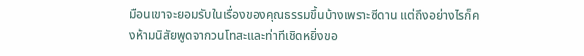มือนเขาจะยอมรับในเรื่องของคุณธรรมขึ้นบ้างเพราะซีดาน แต่ถึงอย่างไรก็คงห้ามนิสัยพูดจากวนโทสะและท่าทีเชิดหยิ่งขอ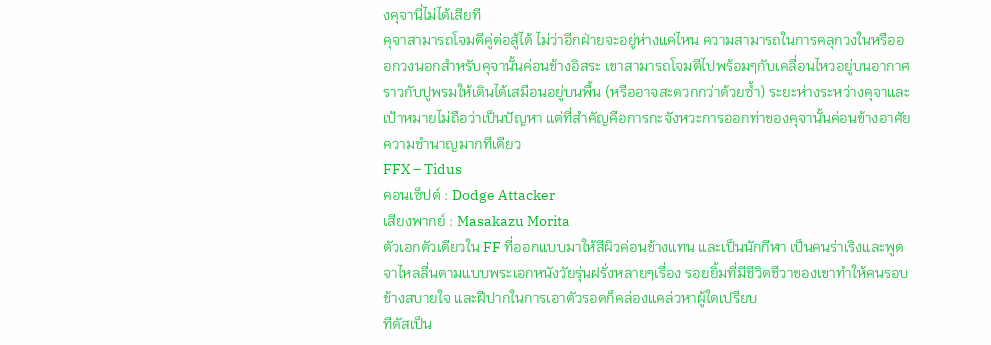งคุจานี่ไม่ได้เสียที
คุจาสามารถโจมตีคู่ต่อสู้ได้ ไม่ว่าอีกฝ่ายจะอยู่ห่างแค่ไหน ความสามารถในการคลุกวงในหรือออกวงนอกสำหรับคุจานั้นค่อนข้างอิสระ เขาสามารถโจมตีไปพร้อมๆกับเคลื่อนไหวอยู่บนอากาศ ราวกับปูพรมให้เดินได้เสมือนอยู่บนพื้น (หรืออาจสะดวกกว่าด้วยซ้ำ) ระยะห่างระหว่างคุจาและเป้าหมายไม่ถือว่าเป็นปัญหา แต่ที่สำคัญคือการกะจังหวะการออกท่าของคุจานั้นค่อนข้างอาศัยความชำนาญมากทีเดียว
FFX – Tidus
คอนเซ็ปต์ : Dodge Attacker
เสียงพากย์ : Masakazu Morita
ตัวเอกตัวเดียวใน FF ที่ออกแบบมาให้สีผิวค่อนข้างแทน และเป็นนักกีฬา เป็นคนร่าเริงและพูดจาไหลลื่นตามแบบพระเอกหนังวัยรุ่นฝรั่งหลายๆเรื่อง รอยยิ้มที่มีชีวิตชีวาของเขาทำให้คนรอบข้างสบายใจ และฝีปากในการเอาตัวรอดก็คล่องแคล่วหาผู้ใดเปรียบ
ทีดัสเป็น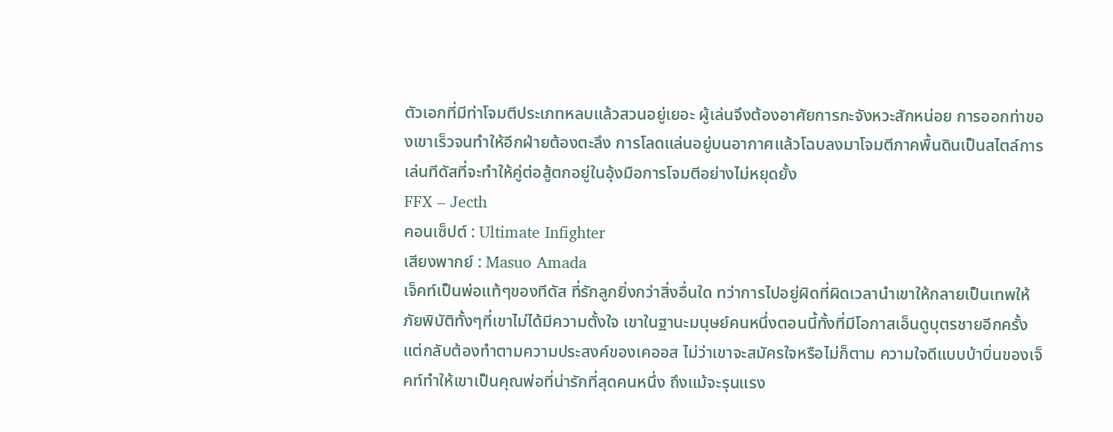ตัวเอกที่มีท่าโจมตีประเภทหลบแล้วสวนอยู่เยอะ ผู้เล่นจึงต้องอาศัยการกะจังหวะสักหน่อย การออกท่าของเขาเร็วจนทำให้อีกฝ่ายต้องตะลึง การโลดแล่นอยู่บนอากาศแล้วโฉบลงมาโจมตีภาคพื้นดินเป็นสไตล์การเล่นทีดัสที่จะทำให้คู่ต่อสู้ตกอยู่ในอุ้งมือการโจมตีอย่างไม่หยุดยั้ง
FFX – Jecth
คอนเซ็ปต์ : Ultimate Infighter
เสียงพากย์ : Masuo Amada
เจ็คท์เป็นพ่อแท้ๆของทีดัส ที่รักลูกยิ่งกว่าสิ่งอื่นใด ทว่าการไปอยู่ผิดที่ผิดเวลานำเขาให้กลายเป็นเทพให้ภัยพิบัติทั้งๆที่เขาไม่ได้มีความตั้งใจ เขาในฐานะมนุษย์คนหนึ่งตอนนี้ทั้งที่มีโอกาสเอ็นดูบุตรชายอีกครั้ง แต่กลับต้องทำตามความประสงค์ของเคออส ไม่ว่าเขาจะสมัครใจหรือไม่ก็ตาม ความใจดีแบบบ้าบิ่นของเจ็คท์ทำให้เขาเป็นคุณพ่อที่น่ารักที่สุดคนหนึ่ง ถึงแม้จะรุนแรง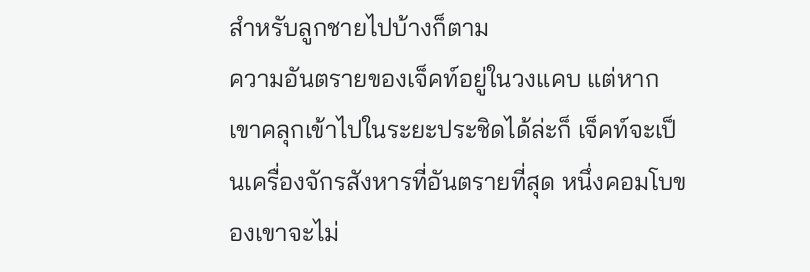สำหรับลูกชายไปบ้างก็ตาม
ความอันตรายของเจ็คท์อยู่ในวงแคบ แต่หากเขาคลุกเข้าไปในระยะประชิดได้ล่ะก็ เจ็คท์จะเป็นเครื่องจักรสังหารที่อันตรายที่สุด หนึ่งคอมโบของเขาจะไม่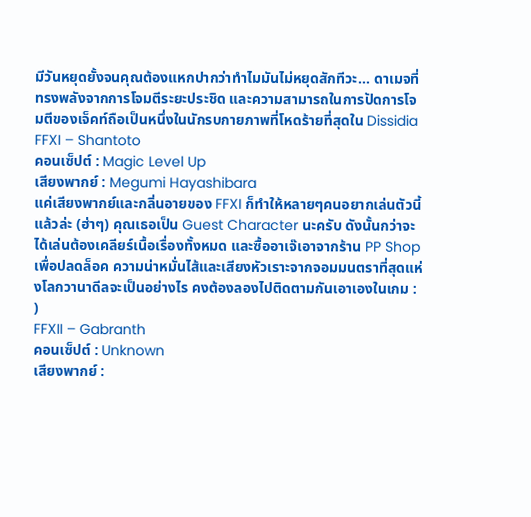มีวันหยุดยั้งจนคุณต้องแหกปากว่าทำไมมันไม่หยุดสักทีวะ... ดาเมจที่ทรงพลังจากการโจมตีระยะประชิด และความสามารถในการปัดการโจมตีของเจ็คท์ถือเป็นหนึ่งในนักรบกายภาพที่โหดร้ายที่สุดใน Dissidia
FFXI – Shantoto
คอนเซ็ปต์ : Magic Level Up
เสียงพากย์ : Megumi Hayashibara
แค่เสียงพากย์และกลิ่นอายของ FFXI ก็ทำให้หลายๆคนอยากเล่นตัวนี้แล้วล่ะ (ฮ่าๆ) คุณเธอเป็น Guest Character นะครับ ดังนั้นกว่าจะได้เล่นต้องเคลียร์เนื้อเรื่องทั้งหมด และซื้ออาเจ๊เอาจากร้าน PP Shop เพื่อปลดล็อค ความน่าหมั่นไส้และเสียงหัวเราะจากจอมมนตราที่สุดแห่งโลกวานาดีลจะเป็นอย่างไร คงต้องลองไปติดตามกันเอาเองในเกม : )
FFXII – Gabranth
คอนเซ็ปต์ : Unknown
เสียงพากย์ :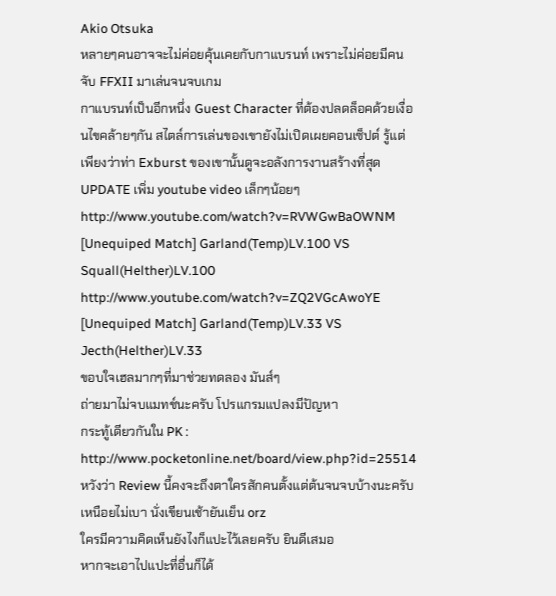Akio Otsuka
หลายๆคนอาจจะไม่ค่อยคุ้นเคยกับกาแบรนท์ เพราะไม่ค่อยมีคนจับ FFXII มาเล่นจนจบเกม
กาแบรนท์เป็นอีกหนึ่ง Guest Character ที่ต้องปลดล็อคด้วยเงื่อนไขคล้ายๆกัน สไตล์การเล่นของเขายังไม่เปิดเผยคอนเซ็ปต์ รู้แต่เพียงว่าท่า Exburst ของเขานั้นดูจะอลังการงานสร้างที่สุด
UPDATE เพิ่ม youtube video เล็กๆน้อยๆ
http://www.youtube.com/watch?v=RVWGwBaOWNM
[Unequiped Match] Garland(Temp)LV.100 VS Squall(Helther)LV.100
http://www.youtube.com/watch?v=ZQ2VGcAwoYE
[Unequiped Match] Garland(Temp)LV.33 VS Jecth(Helther)LV.33
ขอบใจเฮลมากๆที่มาช่วยทดลอง มันส์ๆ
ถ่ายมาไม่จบแมทช์นะครับ โปรแกรมแปลงมีปัญหา
กระทู้เดียวกันใน PK : http://www.pocketonline.net/board/view.php?id=25514
หวังว่า Review นี้คงจะถึงตาใครสักคนตั้งแต่ต้นจนจบบ้างนะครับ เหนือยไม่เบา นั่งเขียนเช้ายันเย็น orz
ใครมีความคิดเห็นยังไงก็แปะไว้เลยครับ ยินดีเสมอ
หากจะเอาไปแปะที่อื่นก็ได้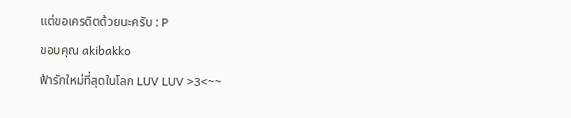แต่ขอเครดิตด้วยนะครับ : P
ขอบคุณ akibakko
ฟ้ารักใหม่ที่สุดในโลก LUV LUV >3<~~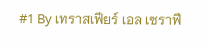#1 By เทราสเฟียร์ เอล เซราฟี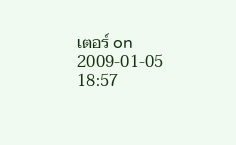เตอร์ on 2009-01-05 18:57